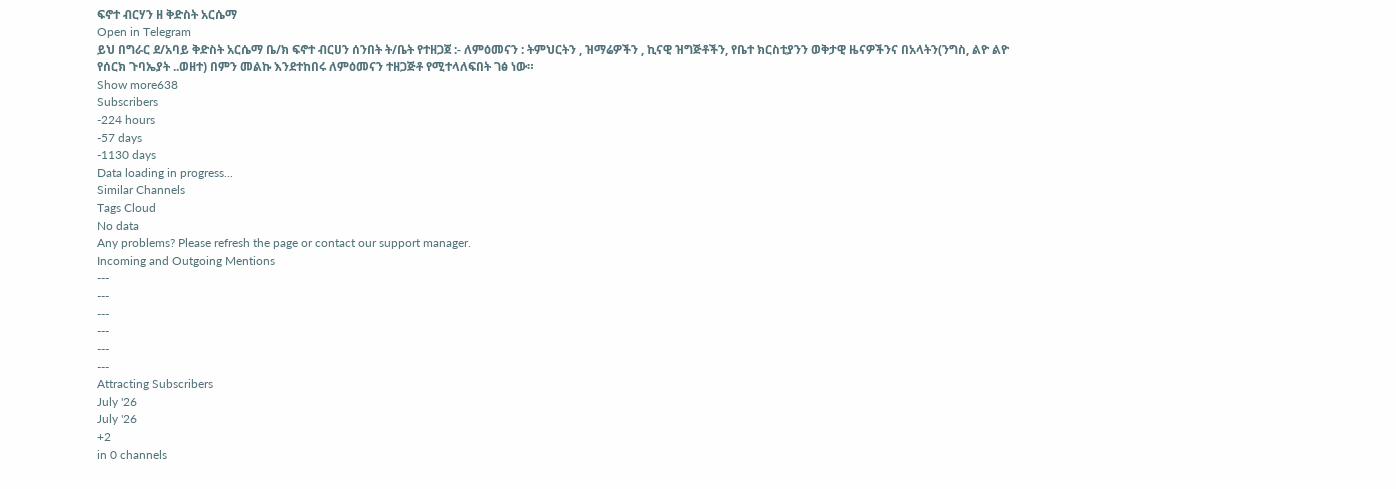ፍኖተ ብርሃን ዘ ቅድስት አርሴማ
Open in Telegram
ይህ በግራር ደ/አባይ ቅድስት አርሴማ ቤ/ክ ፍኖተ ብርሀን ሰንበት ት/ቤት የተዘጋጀ :- ለምዕመናን : ትምህርትን , ዝማሬዎችን , ኪናዊ ዝግጅቶችን, የቤተ ክርስቲያንን ወቅታዊ ዜናዎችንና በአላትን(ንግስ, ልዮ ልዮ የሰርክ ጉባኤያት ..ወዘተ) በምን መልኩ እንደተከበሩ ለምዕመናን ተዘጋጅቶ የሚተላለፍበት ገፅ ነው።
Show more638
Subscribers
-224 hours
-57 days
-1130 days
Data loading in progress...
Similar Channels
Tags Cloud
No data
Any problems? Please refresh the page or contact our support manager.
Incoming and Outgoing Mentions
---
---
---
---
---
---
Attracting Subscribers
July '26
July '26
+2
in 0 channels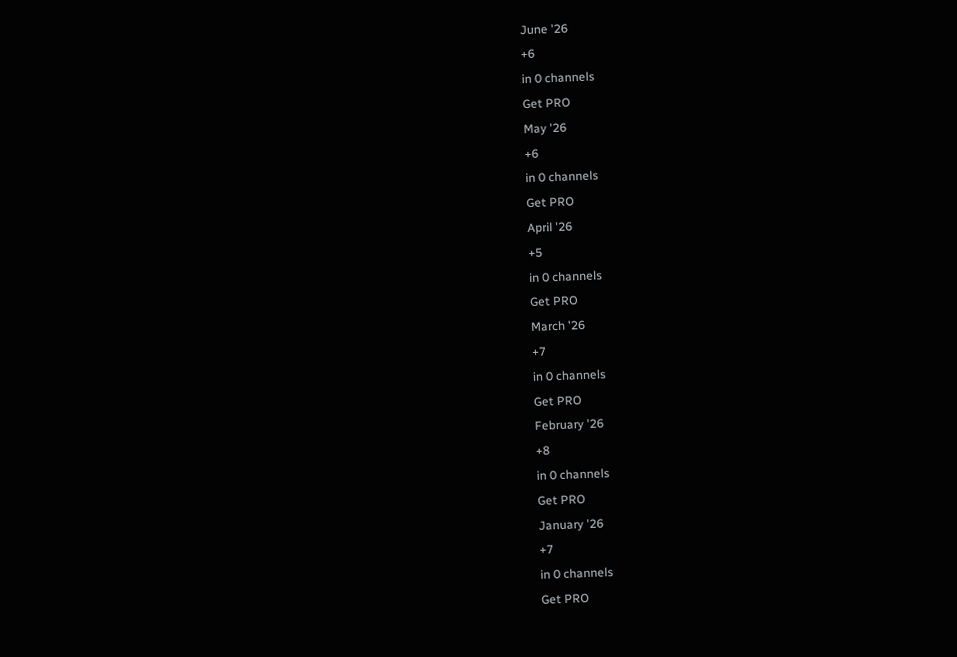June '26
+6
in 0 channels
Get PRO
May '26
+6
in 0 channels
Get PRO
April '26
+5
in 0 channels
Get PRO
March '26
+7
in 0 channels
Get PRO
February '26
+8
in 0 channels
Get PRO
January '26
+7
in 0 channels
Get PRO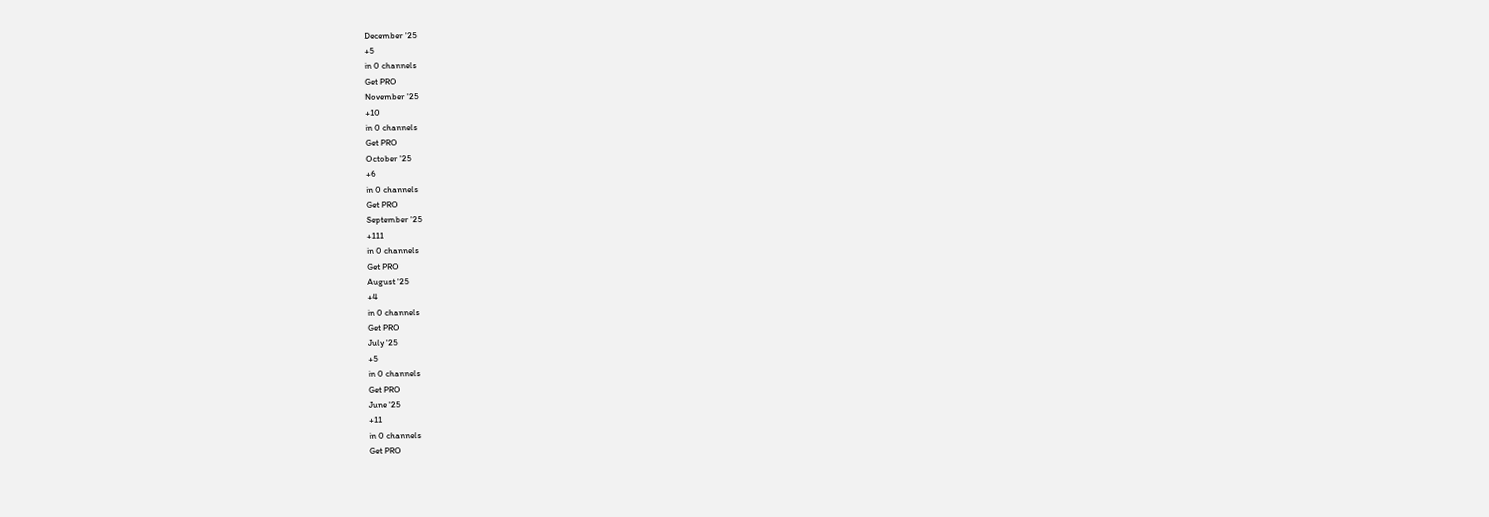December '25
+5
in 0 channels
Get PRO
November '25
+10
in 0 channels
Get PRO
October '25
+6
in 0 channels
Get PRO
September '25
+111
in 0 channels
Get PRO
August '25
+4
in 0 channels
Get PRO
July '25
+5
in 0 channels
Get PRO
June '25
+11
in 0 channels
Get PRO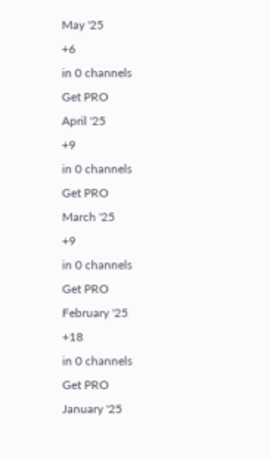May '25
+6
in 0 channels
Get PRO
April '25
+9
in 0 channels
Get PRO
March '25
+9
in 0 channels
Get PRO
February '25
+18
in 0 channels
Get PRO
January '25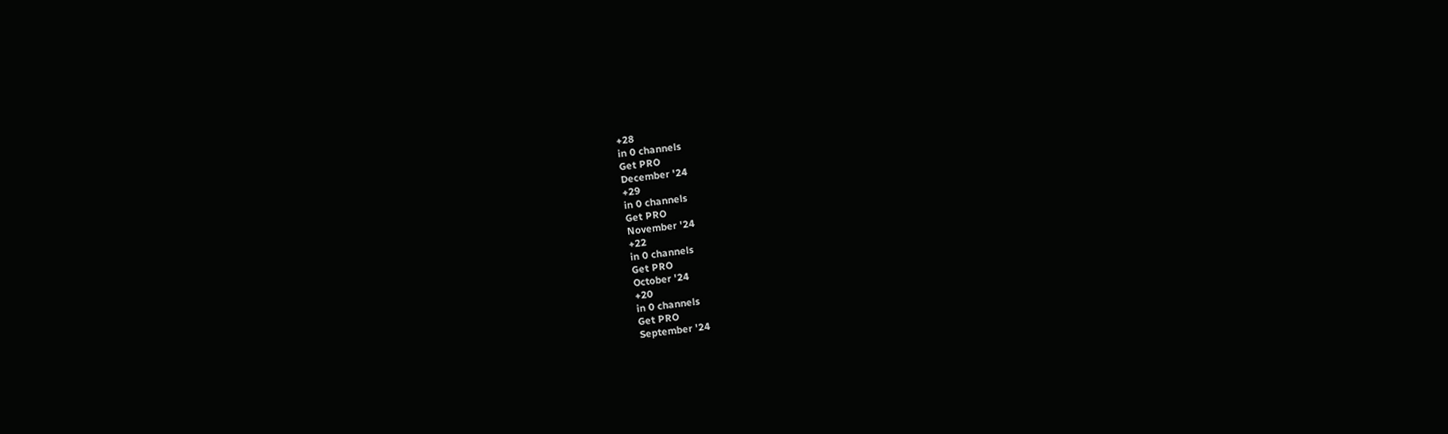+28
in 0 channels
Get PRO
December '24
+29
in 0 channels
Get PRO
November '24
+22
in 0 channels
Get PRO
October '24
+20
in 0 channels
Get PRO
September '24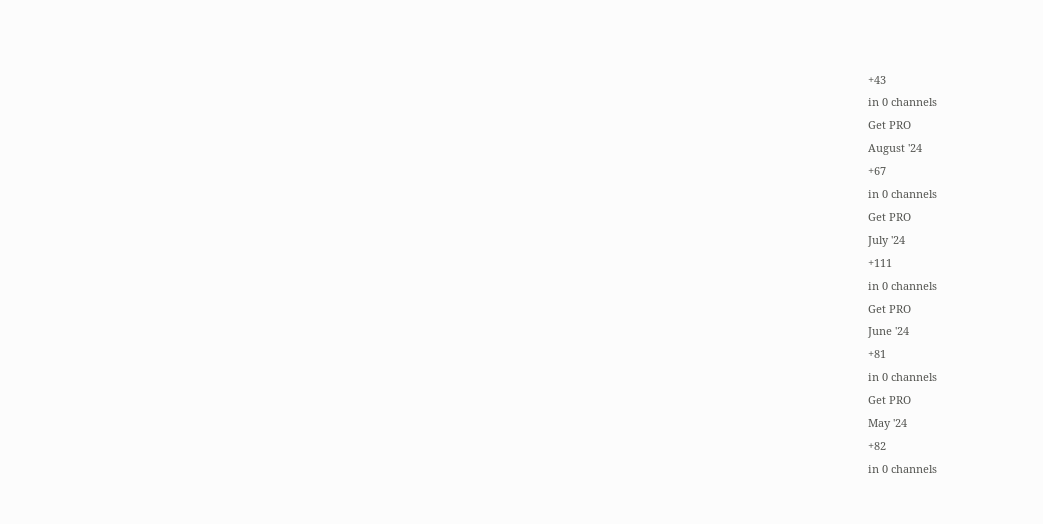+43
in 0 channels
Get PRO
August '24
+67
in 0 channels
Get PRO
July '24
+111
in 0 channels
Get PRO
June '24
+81
in 0 channels
Get PRO
May '24
+82
in 0 channels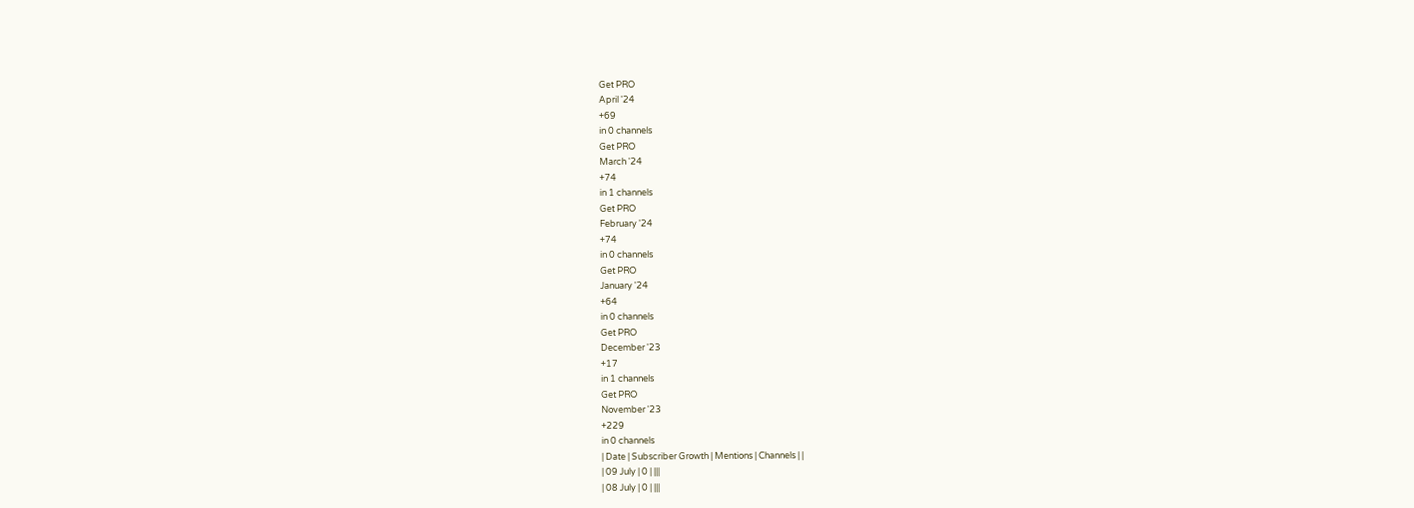Get PRO
April '24
+69
in 0 channels
Get PRO
March '24
+74
in 1 channels
Get PRO
February '24
+74
in 0 channels
Get PRO
January '24
+64
in 0 channels
Get PRO
December '23
+17
in 1 channels
Get PRO
November '23
+229
in 0 channels
| Date | Subscriber Growth | Mentions | Channels | |
| 09 July | 0 | |||
| 08 July | 0 | |||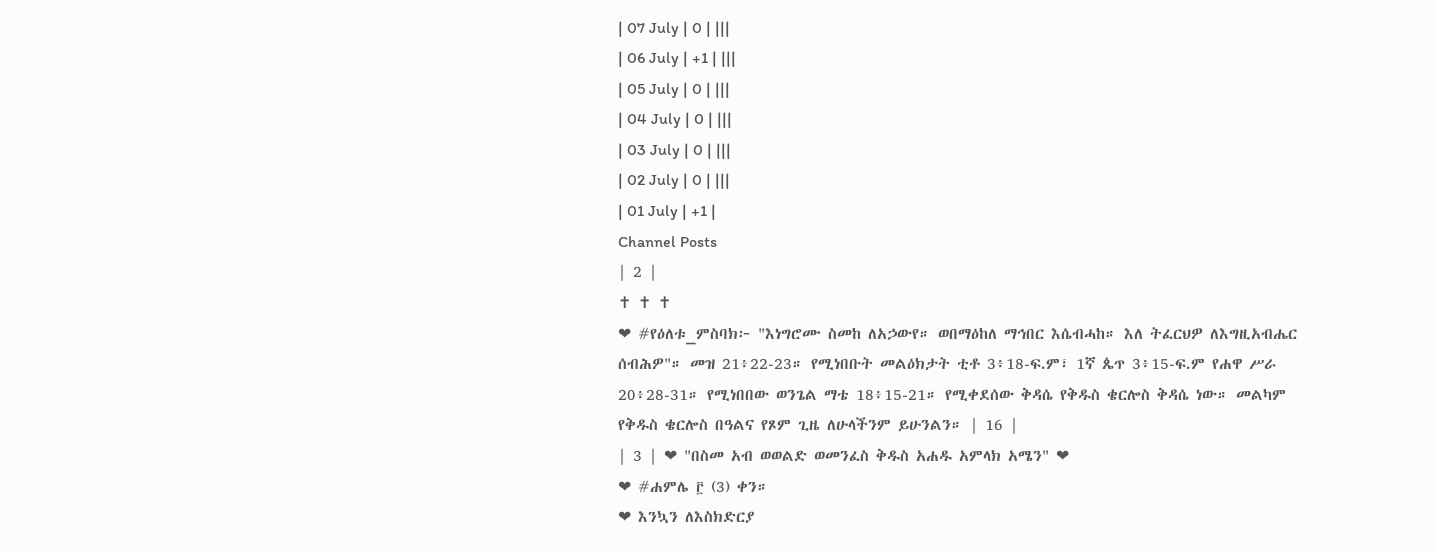| 07 July | 0 | |||
| 06 July | +1 | |||
| 05 July | 0 | |||
| 04 July | 0 | |||
| 03 July | 0 | |||
| 02 July | 0 | |||
| 01 July | +1 |
Channel Posts
| 2 |
✝ ✝ ✝
❤ #የዕለቱ_ምስባክ፦ "እነግሮሙ ስመከ ለአኃውየ። ወበማዕከለ ማኅበር እሴብሓከ። እለ ትፈርህዎ ለእግዚአብሔር ሰብሕዎ"። መዝ 21፥22-23። የሚነበቡት መልዕክታት ቲቶ 3፥18-ፍ.ም፣ 1ኛ ጴጥ 3፥15-ፍ.ም የሐዋ ሥራ 20፥28-31። የሚነበበው ወንጌል ማቴ 18፥15-21። የሚቀደሰው ቅዳሴ የቅዱስ ቄርሎስ ቅዳሴ ነው። መልካም የቅዱስ ቄርሎስ በዓልና የጾም ጊዜ ለሁላችንም ይሁንልን። | 16 |
| 3 | ❤ "በስመ አብ ወወልድ ወመንፈስ ቅዱስ አሐዱ አምላክ አሜን" ❤
❤ #ሐምሌ ፫ (3) ቀን።
❤ እንኳን ለእስክድርያ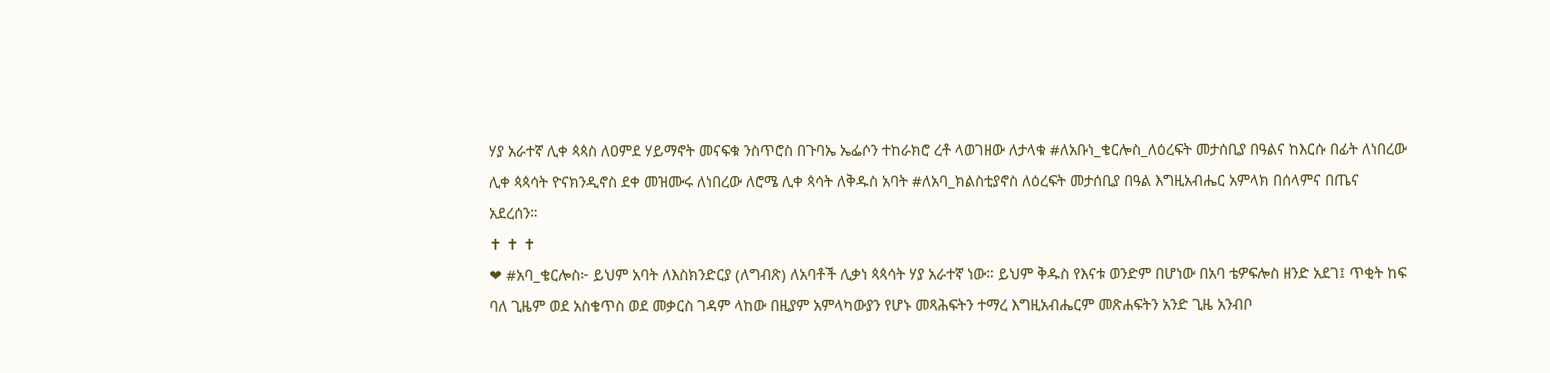ሃያ አራተኛ ሊቀ ጳጳስ ለዐምደ ሃይማኖት መናፍቁ ንስጥሮስ በጉባኤ ኤፌሶን ተከራክሮ ረቶ ላወገዘው ለታላቁ #ለአቡነ_ቄርሎስ_ለዕረፍት መታሰቢያ በዓልና ከእርሱ በፊት ለነበረው ሊቀ ጳጳሳት ዮናክንዲኖስ ደቀ መዝሙሩ ለነበረው ለሮሜ ሊቀ ጳሳት ለቅዱስ አባት #ለአባ_ክልስቲያኖስ ለዕረፍት መታሰቢያ በዓል እግዚአብሔር አምላክ በሰላምና በጤና አደረሰን።
✝ ✝ ✝
❤ #አባ_ቄርሎስ፦ ይህም አባት ለእስክንድርያ (ለግብጽ) ለአባቶች ሊቃነ ጳጳሳት ሃያ አራተኛ ነው። ይህም ቅዱስ የእናቱ ወንድም በሆነው በአባ ቴዎፍሎስ ዘንድ አደገ፤ ጥቂት ከፍ ባለ ጊዜም ወደ አስቄጥስ ወደ መቃርስ ገዳም ላከው በዚያም አምላካውያን የሆኑ መጻሕፍትን ተማረ እግዚአብሔርም መጽሐፍትን አንድ ጊዜ አንብቦ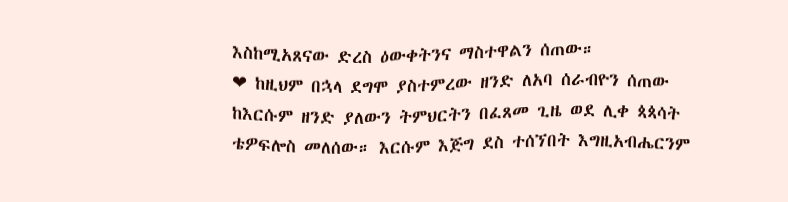እስከሚአጸናው ድረስ ዕውቀትንና ማስተዋልን ሰጠው።
❤ ከዚህም በኋላ ደግሞ ያስተምረው ዘንድ ለአባ ሰራብዮን ሰጠው ከእርሱም ዘንድ ያለውን ትምህርትን በፈጸመ ጊዜ ወደ ሊቀ ጳጳሳት ቴዎፍሎስ መለሰው። እርሱም እጅግ ደስ ተሰኘበት እግዚአብሔርንም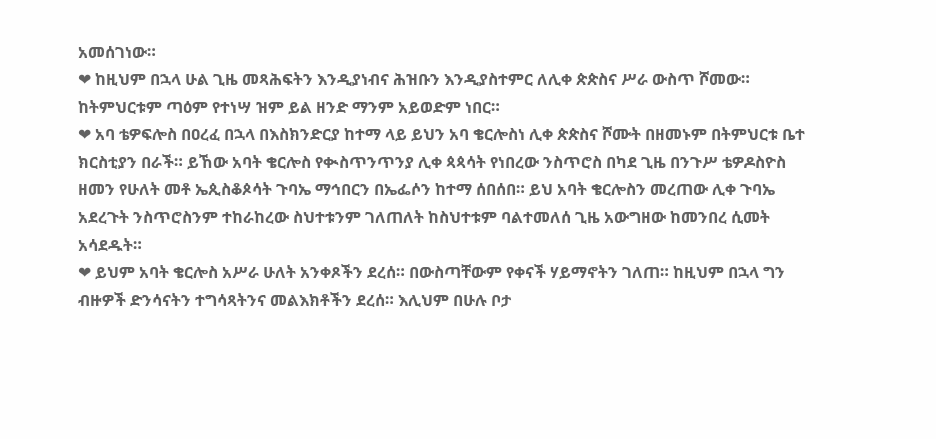አመሰገነው።
❤ ከዚህም በኋላ ሁል ጊዜ መጻሕፍትን እንዲያነብና ሕዝቡን እንዲያስተምር ለሊቀ ጵጵስና ሥራ ውስጥ ሾመው። ከትምህርቱም ጣዕም የተነሣ ዝም ይል ዘንድ ማንም አይወድም ነበር።
❤ አባ ቴዎፍሎስ በዐረፈ በኋላ በእስክንድርያ ከተማ ላይ ይህን አባ ቄርሎስነ ሊቀ ጵጵስና ሾሙት በዘመኑም በትምህርቱ ቤተ ክርስቲያን በራች። ይኸው አባት ቄርሎስ የቊስጥንጥንያ ሊቀ ጳጳሳት የነበረው ንስጥሮስ በካደ ጊዜ በንጉሥ ቴዎዶስዮስ ዘመን የሁለት መቶ ኤጲስቆጶሳት ጉባኤ ማኅበርን በኤፌሶን ከተማ ሰበሰበ። ይህ አባት ቄርሎስን መረጠው ሊቀ ጉባኤ አደረጉት ንስጥሮስንም ተከራከረው ስህተቱንም ገለጠለት ከስህተቱም ባልተመለሰ ጊዜ አውግዘው ከመንበረ ሲመት አሳደዱት።
❤ ይህም አባት ቄርሎስ አሥራ ሁለት አንቀጾችን ደረሰ። በውስጣቸውም የቀናች ሃይማኖትን ገለጠ። ከዚህም በኋላ ግን ብዙዎች ድንሳናትን ተግሳጻትንና መልእክቶችን ደረሰ። እሊህም በሁሉ ቦታ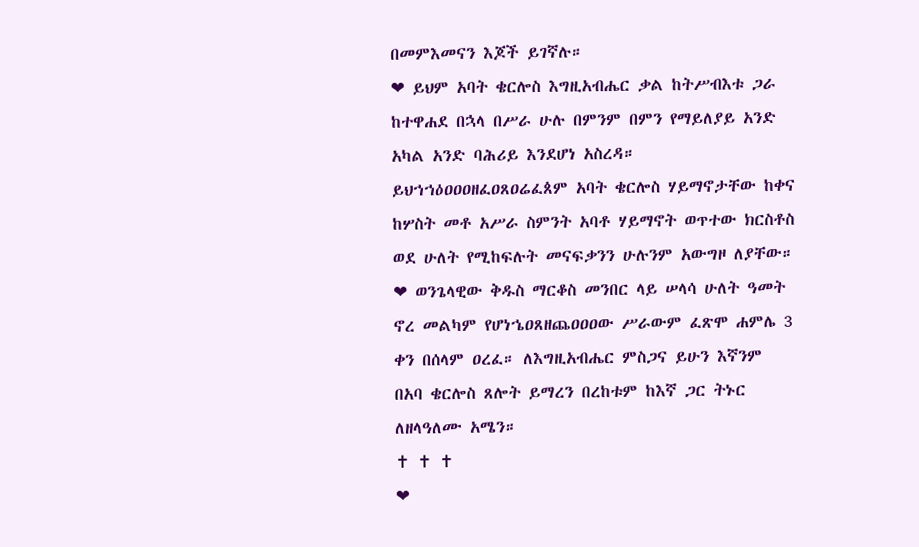በመምእመናን እጆች ይገኛሉ።
❤ ይህም አባት ቄርሎስ እግዚአብሔር ቃል ከትሥብእቱ ጋራ ከተዋሐደ በኋላ በሥራ ሁሉ በምንም በምን የማይለያይ አንድ አካል አንድ ባሕሪይ እንደሆነ አስረዳ። ይህኀኀዕዐዐዐዘፈዐጸዐሬፈጰም አባት ቄርሎስ ሃይማኖታቸው ከቀና ከሦስት መቶ አሥራ ስምንት አባቶ ሃይማኖት ወጥተው ክርስቶስ ወደ ሁለት የሚከፍሉት መናፍቃንን ሁሉንም አውግዞ ለያቸው።
❤ ወንጌላዊው ቅዱስ ማርቆስ መንበር ላይ ሠላሳ ሁለት ዓመት ኖረ መልካም የሆነኄዐጸዘጨዐዐዐው ሥራውም ፈጽሞ ሐምሌ 3 ቀን በሰላም ዐረፈ። ለእግዚአብሔር ምስጋና ይሁን እኛንም በአባ ቄርሎስ ጸሎት ይማረን በረከቱም ከእኛ ጋር ትኑር ለዘላዓለሙ አሜን።
✝ ✝ ✝
❤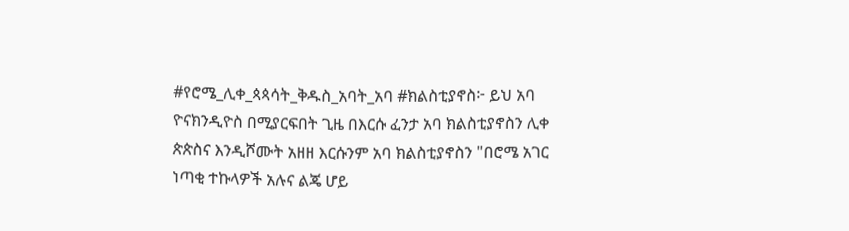#የሮሜ_ሊቀ_ጳጳሳት_ቅዱስ_አባት_አባ #ክልስቲያኖስ፦ ይህ አባ ዮናክንዲዮስ በሚያርፍበት ጊዜ በእርሱ ፈንታ አባ ክልስቲያኖስን ሊቀ ጵጵስና እንዲሾሙት አዘዘ እርሱንም አባ ክልስቲያኖስን "በሮሜ አገር ነጣቂ ተኩላዎች አሉና ልጄ ሆይ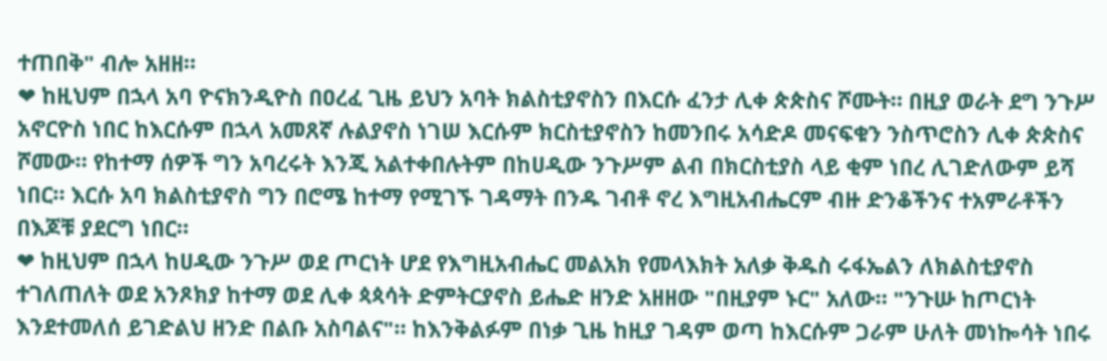ተጠበቅ" ብሎ አዘዘ።
❤ ከዚህም በኋላ አባ ዮናክንዲዮስ በዐረፈ ጊዜ ይህን አባት ክልስቲያኖስን በእርሱ ፈንታ ሊቀ ጵጵስና ሾሙት። በዚያ ወራት ደግ ንጉሥ አኖርዮስ ነበር ከእርሱም በኋላ አመጸኛ ሉልያኖስ ነገሠ እርሱም ክርስቲያኖስን ከመንበሩ አሳድዶ መናፍቁን ንስጥሮስን ሊቀ ጵጵስና ሾመው። የከተማ ሰዎች ግን አባረሩት እንጂ አልተቀበሉትም በከሀዲው ንጉሥም ልብ በክርስቲያስ ላይ ቂም ነበረ ሊገድለውም ይሻ ነበር። እርሱ አባ ክልስቲያኖስ ግን በሮሜ ከተማ የሚገኙ ገዳማት በንዱ ገብቶ ኖረ እግዚአብሔርም ብዙ ድንቆችንና ተአምራቶችን በእጆቹ ያደርግ ነበር።
❤ ከዚህም በኋላ ከሀዲው ንጉሥ ወደ ጦርነት ሆደ የእግዚአብሔር መልአክ የመላእክት አለቃ ቅዱስ ሩፋኤልን ለክልስቲያኖስ ተገለጠለት ወደ አንጾክያ ከተማ ወደ ሊቀ ጳጳሳት ድምትርያኖስ ይሔድ ዘንድ አዘዘው "በዚያም ኑር" አለው። "ንጉሡ ከጦርነት እንደተመለሰ ይገድልህ ዘንድ በልቡ አስባልና"። ከእንቅልፉም በነቃ ጊዜ ከዚያ ገዳም ወጣ ከእርሱም ጋራም ሁለት መነኰሳት ነበሩ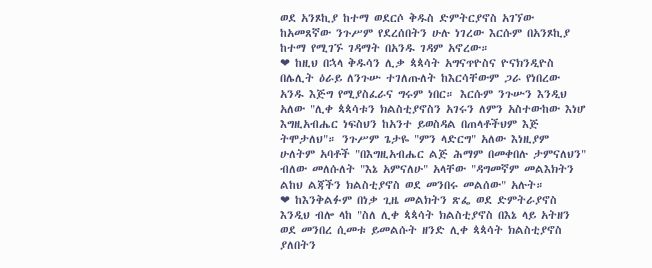ወደ አንጾኪያ ከተማ ወደርሶ ቅዱስ ድምትርያኖስ አገኘው ከአመጸኛው ንጉሥም የደረሰበትን ሁሉ ነገረው እርሱም በአንጾኪያ ከተማ የሚገኙ ገዳማት በአንዱ ገዳም አኖረው።
❤ ከዚህ በኋላ ቅዱሳን ሊቃ ጳጳሳት አግናጥዮስና ዮናክንዲዮስ በሌሊት ዕራይ ለንጉሡ ተገለጡለት ከእርሳቸውም ጋራ የነበረው አንዱ እጅግ የሚያስፈራና ግሩም ነበር። እርሱም ንጉሡን እንዲህ አለው "ሊቀ ጳጳሳቱን ክልስቲያኖስን አገሩን ለምን አስተውከው እነሆ እግዚአብሔር ነፍስህን ከአንተ ይወስዳል በጠላቶችህም እጅ ትሞታለህ"። ንጉሥም ጌታዬ "ምን ላድርግ" አለው እነዚያም ሁለትም አባቶች "በእግዚአብሔር ልጅ ሕማም በመቀበሉ ታምናለህን" ብለው መለሱለት "እኔ አምናለሁ" አላቸው "ዳግመኛም መልእክትን ልከህ ልጃችን ክልስቲያኖስ ወደ መንበሩ መልሰው" አሉት።
❤ ከእንቅልፉም በነቃ ጊዜ መልክትን ጽፌ ወደ ድምትራያኖስ እንዲህ ብሎ ላከ "ስለ ሊቀ ጳጳሳት ክልስቲያኖስ በእኔ ላይ አትዘን ወደ መንበረ ሲመቱ ይመልሱት ዘንድ ሊቀ ጳጳሳት ክልስቲያኖስ ያለበትን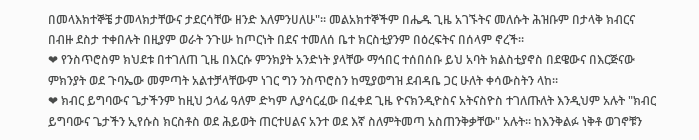በመላእክተኞቼ ታመላክታቸውና ታደርሳቸው ዘንድ እለምንሀለሁ"። መልአክተኞችም በሔዱ ጊዜ አገኙትና መለሱት ሕዝቡም በታላቅ ክብርና በብዙ ደስታ ተቀበሉት በዚያም ወራት ንጉሡ ከጦርነት በደና ተመለሰ ቤተ ክርስቲያንም በዕረፍትና በሰላም ኖረች።
❤ የንስጥሮስም ክህደቱ በተገለጠ ጊዜ በእርሱ ምንክያት አንድነት ያላቸው ማኅበር ተሰበሰቡ ይህ አባት ክልስቲያኖስ በደዌውና በእርጅናው ምክንያት ወደ ጉባኤው መምጣት አልተቻላቸውም ነገር ግን ንስጥሮስን ከሚያወግዝ ደብዳቤ ጋር ሁለት ቀሳውስትን ላከ።
❤ ክብር ይግባውና ጌታችንም ከዚህ ኃላፊ ዓለም ድካም ሊያሳርፈው በፈቀደ ጊዜ ዮናክንዲዮስና አትናስዮስ ተገለጡለት እንዲህም አሉት "ክብር ይግባውና ጌታችን ኢየሱስ ክርስቶስ ወደ ሕይወት ጠርተሀልና አንተ ወደ እኛ ስለምትመጣ አስጠንቅቃቸው" አሉት። ከእንቅልፉ ነቅቶ ወገኖቹን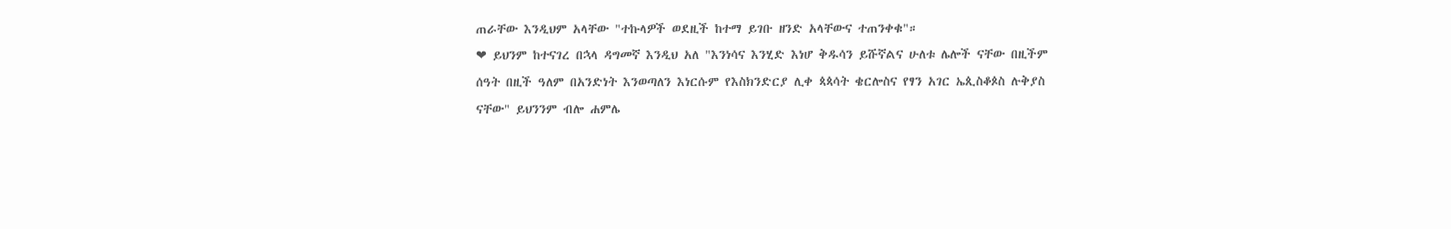ጠራቸው እንዲህም አላቸው "ተኩላዎች ወደዚች ከተማ ይገቡ ዘንድ አላቸውና ተጠንቀቁ"።
❤ ይህንም ከተናገረ በኋላ ዳግመኛ እንዲህ አለ "እንነሳና እንሂድ እነሆ ቅዱሳን ይሹኛልና ሁለቱ ሌሎች ናቸው በዚችም ሰዓት በዚች ዓለም በአንድነት እንወጣለን እነርሱም የእስክንድርያ ሊቀ ጳጳሳት ቄርሎስና የፃን አገር ኤጲስቆጶስ ሉቅያስ ናቸው" ይህንንም ብሎ ሐምሌ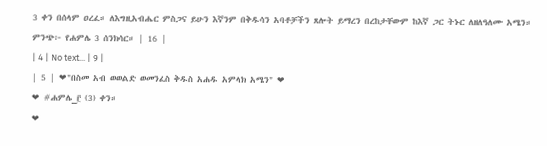3 ቀን በሰላም ዐረፈ። ለእግዚአብሔር ምስጋና ይሁን እኛንም በቅዱሳን አባቶቻችን ጸሎት ይማረን በረከታቸውም ከእኛ ጋር ትኑር ለዘለዓለሙ አሜን። ምንጭ፦ የሐምሌ 3 ሰንክሳር። | 16 |
| 4 | No text... | 9 |
| 5 | ❤"በስመ አብ ወወልድ ወመንፈስ ቅዱስ አሐዱ አምላክ አሜን" ❤
❤ #ሐምሌ_፫ (3) ቀን።
❤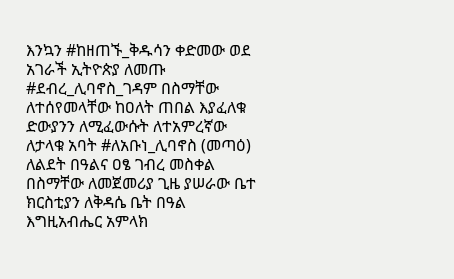እንኳን #ከዘጠኙ_ቅዱሳን ቀድመው ወደ አገራች ኢትዮጵያ ለመጡ #ደብረ_ሊባኖስ_ገዳም በስማቸው ለተሰየመላቸው ከዐለት ጠበል እያፈለቁ ድውያንን ለሚፈውሱት ለተአምረኛው ለታላቁ አባት #ለአቡነ_ሊባኖስ (መጣዕ) ለልደት በዓልና ዐፄ ገብረ መስቀል በስማቸው ለመጀመሪያ ጊዜ ያሠራው ቤተ ክርስቲያን ለቅዳሴ ቤት በዓል እግዚአብሔር አምላክ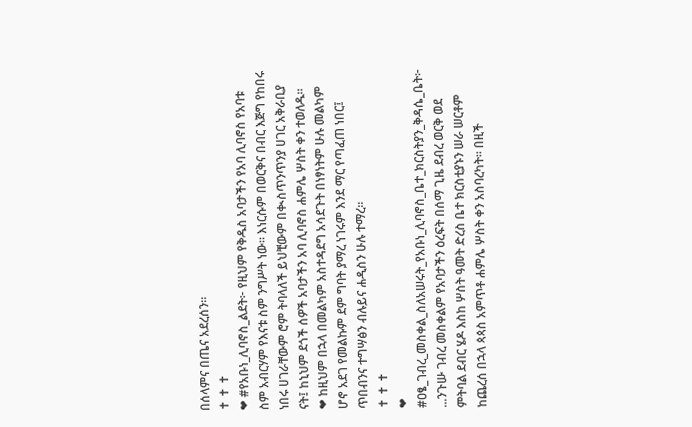በሰላምና በጤና አደረሰን።
✝ ✝ ✝
❤ #የአቡነ_ሊባኖስ_ልደት፦ የዚህም የቅዱስ አባታችን የአባ ሊባኖስ የአባቱ ስም አብርሃም የእናቱ ስም ንግሥት ነው። እነርሱም በወርቅና በብር እጅግ የከበሩ ነበሩ ሀገራቸውም ሮም ትባላለች ይህቺውም በቊስጥንጥንያ ሀገር አቅራቢያ ናት፤ ከኒህም ደጎች ሰዎች አባታችን አባ ሊባኖስ ሐምሌ ሦስት ቀን ተወለዱ።
❤ ከዚህም በኋላ በመልካም አስተዳደግ አሳደጉት በነፃነትም ሁሉ መልካም ሆኖ አደገ የመልኩም ደም ግባት ያማረ ነገሩም እንደ ማር የጣፈጠ ነበር፤ ጥበብንና ተግሣፅን ብሉይና ሐዲስን ሁሉ ተማረ።
✝ ✝ ✝
❤ #ዐፄ_ገብረ_መስቀል_ስለአሠሩት_የአቡነ_ሊባኖስ_ቤተ_ክርስትያን_ቅዳሴ_ቤት፦ ...ንጉሡ ገብረ መስቀልም የአባታችን ዕረፍት በሰማ ጊዜ ደብረ ወርቅ ወደ ምትባል ደብር ሄዶ እስከ ሦስት ዓመት ድረስ ቤተ ክርስቲያኑን ሠራ ሠርቶም ከጨረሰ በኋላ ጳጳስ አምጥቶ ሐምሌ ሦስት ቀን አስባረካት። በዚች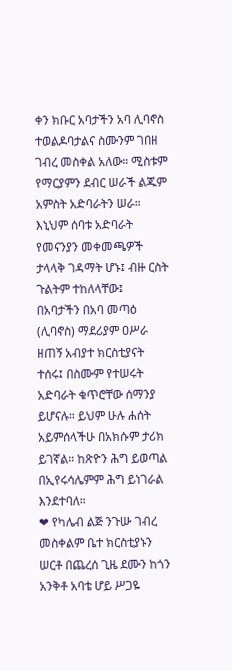ቀን ክቡር አባታችን አባ ሊባኖስ ተወልዶባታልና ስሙንም ገበዘ ገብረ መስቀል አለው። ሚስቱም የማርያምን ደብር ሠራች ልጁም አምስት አድባራትን ሠራ። እኒህም ሰባቱ አድባራት የመናንያን መቀመጫዎች ታላላቅ ገዳማት ሆኑ፤ ብዙ ርስት ጉልትም ተከለላቸው፤ በአባታችን በአባ መጣዕ (ሊባኖስ) ማደሪያም ዐሥራ ዘጠኝ አብያተ ክርስቲያናት ተሰሩ፤ በስሙም የተሠሩት አድባራት ቁጥሮቸው ሰማንያ ይሆናሉ። ይህም ሁሉ ሐሰት አይምሰላችሁ በአክሱም ታሪክ ይገኛል። ከጽዮን ሕግ ይወጣል በኢየሩሳሌምም ሕግ ይነገራል እንደተባለ።
❤ የካሌብ ልጅ ንጉሡ ገብረ መስቀልም ቤተ ክርስቲያኑን ሠርቶ በጨረሰ ጊዜ ደሙን ከጎን አንቅቶ አባቴ ሆይ ሥጋዬ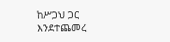ከሥጋህ ጋር እንደተጨመረ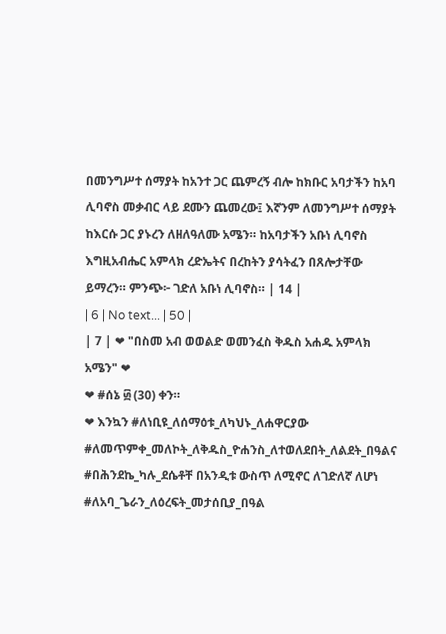በመንግሥተ ሰማያት ከአንተ ጋር ጨምረኝ ብሎ ከክቡር አባታችን ከአባ ሊባኖስ መቃብር ላይ ደሙን ጨመረው፤ እኛንም ለመንግሥተ ሰማያት ከእርሱ ጋር ያኑረን ለዘለዓለሙ አሜን። ከአባታችን አቡነ ሊባኖስ እግዚአብሔር አምላክ ረድኤትና በረከትን ያሳትፈን በጸሎታቸው ይማረን። ምንጭ፦ ገድለ አቡነ ሊባኖስ። | 14 |
| 6 | No text... | 50 |
| 7 | ❤ "በስመ አብ ወወልድ ወመንፈስ ቅዱስ አሐዱ አምላክ አሜን" ❤
❤ #ሰኔ ፴ (30) ቀን።
❤ እንኳን #ለነቢዩ_ለሰማዕቱ_ለካህኑ_ለሐዋርያው #ለመጥምቀ_መለኮት_ለቅዱስ_ዮሐንስ_ለተወለደበት_ለልደት_በዓልና #በሕንደኬ_ካሉ_ደሴቶቸ በአንዲቱ ውስጥ ለሚኖር ለገድለኛ ለሆነ #ለአባ_ጌራን_ለዕረፍት_መታሰቢያ_በዓል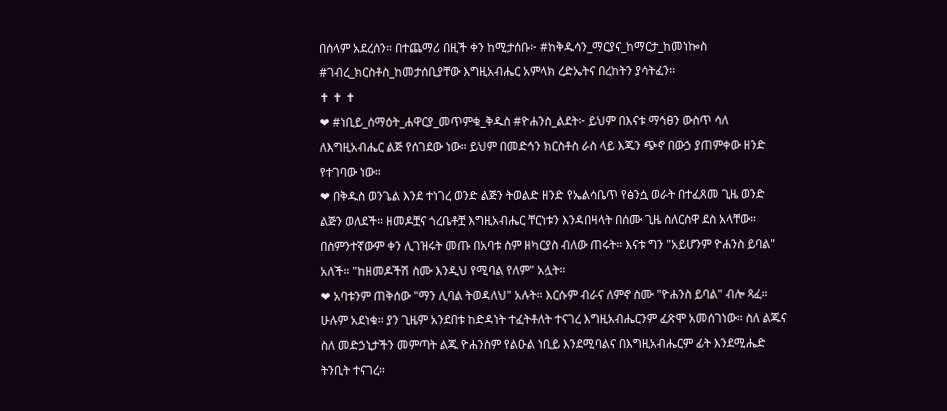በሰላም አደረሰን። በተጨማሪ በዚች ቀን ከሚታሰቡ፦ #ከቅዱሳን_ማርያና_ከማርታ_ከመነኰስ #ገብረ_ክርስቶስ_ከመታሰቢያቸው እግዚአብሔር አምላክ ረድኤትና በረከትን ያሳትፈን።
✝ ✝ ✝
❤ #ነቢይ_ሰማዕት_ሐዋርያ_መጥምቁ_ቅዱስ #ዮሐንስ_ልደት፦ ይህም በእናቱ ማኅፀን ውስጥ ሳለ ለእግዚአብሔር ልጅ የሰገደው ነው። ይህም በመድኅን ክርስቶስ ራስ ላይ እጁን ጭኖ በውኃ ያጠምቀው ዘንድ የተገባው ነው።
❤ በቅዱስ ወንጌል እንደ ተነገረ ወንድ ልጅን ትወልድ ዘንድ የኤልሳቤጥ የፅንሷ ወራት በተፈጸመ ጊዜ ወንድ ልጅን ወለደች። ዘመዶቿና ጎረቤቶቿ እግዚአብሔር ቸርነቱን እንዳበዛላት በሰሙ ጊዜ ስለርስዋ ደስ አላቸው። በስምንተኛውም ቀን ሊገዝሩት መጡ በአባቱ ስም ዘካርያስ ብለው ጠሩት። እናቱ ግን "አይሆንም ዮሐንስ ይባል" አለች። "ከዘመዶችሽ ስሙ እንዲህ የሚባል የለም" አሏት።
❤ አባቱንም ጠቅሰው "ማን ሊባል ትወዳለህ" አሉት። እርሱም ብራና ለምኖ ስሙ "ዮሐንስ ይባል" ብሎ ጻፈ። ሁሉም አደነቁ። ያን ጊዜም አንደበቱ ከድዳነት ተፈትቶለት ተናገረ እግዚአብሔርንም ፈጽሞ አመሰገነው። ስለ ልጁና ስለ መድኃኒታችን መምጣት ልጁ ዮሐንስም የልዑል ነቢይ እንደሚባልና በእግዚአብሔርም ፊት እንደሚሔድ ትንቢት ተናገረ።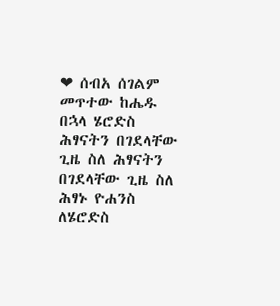❤ ሰብአ ሰገልም መጥተው ከሔዱ በኋላ ሄሮድስ ሕፃናትን በገደላቸው ጊዜ ስለ ሕፃናትን በገደላቸው ጊዜ ስለ ሕፃኑ ዮሐንስ ለሄሮድስ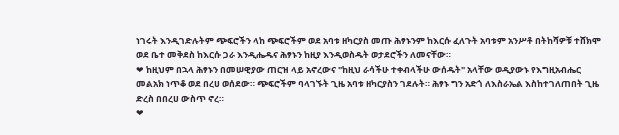ነገሩት እንዲገድሉትም ጭፍሮችን ላከ ጭፍሮችም ወደ አባቱ ዘካርያስ መጡ ሕፃኑንም ከእርሱ ፈለጉት አባቱም አንሥቶ በትከሻዎቹ ተሸክሞ ወደ ቤተ መቅደስ ከእርሱ ጋራ እንዲሔዱና ሕፃኑን ከዚያ እንዲወስዱት ወታደሮችን ለመናቸው።
❤ ከዚህም በኋላ ሕፃኑን በመሠዊያው ጠርዝ ላይ አኖረውና "ከዚህ ራሳችሁ ተቀብላችሁ ውሰዱት" አላቸው ወዲያውኑ የእግዚአብሔር መልአክ ነጥቆ ወደ በረሀ ወሰደው። ጭፍሮችም ባላገኙት ጊዜ አባቱ ዘካርያስን ገደሉት። ሕፃኑ ግን አድጎ ለእስራኤል እስከተገለጠበት ጊዜ ድረስ በበረሀ ውስጥ ኖረ።
❤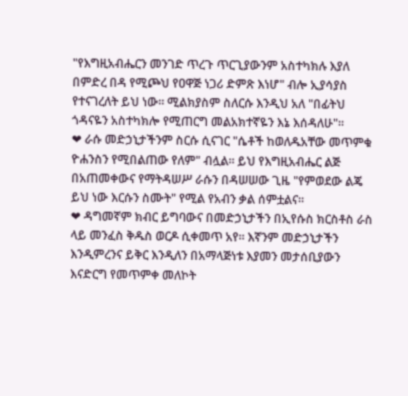"የእግዚአብሔርን መንገድ ጥረጉ ጥርጊያውንም አስተካክሉ እያለ በምድረ በዳ የሚጮህ የዐዋጅ ነጋሪ ድምጽ እነሆ" ብሎ ኢያሳያስ የተናገረለት ይህ ነው። ሚልክያስም ስለርሱ እንዲህ አለ "በፊትህ ጎዳናዬን አስተካክሎ የሚጠርግ መልአክተኛዬን እኔ እሰዳለሁ"።
❤ ራሱ መድኃኒታችንም ስርሱ ሲናገር "ሴቶች ከወለዱአቸው መጥምቁ ዮሐንስን የሚበልጠው የለም" ብሏል። ይህ የእግዚአብሔር ልጅ በአጠመቀውና የማትዳሠሥ ራሱን በዳሠሠው ጊዜ "የምወደው ልጄ ይህ ነው እርሱን ስሙት" የሚል የአብን ቃል ሰምቷልና።
❤ ዳግመኛም ክብር ይግባውና በመድኃኒታችን በኢየሱስ ክርስቶስ ራስ ላይ መንፈስ ቅዱስ ወርዶ ሲቀመጥ አየ። እኛንም መድኃኒታችን እንዲምረንና ይቅር እንዲለን በአማላጅነቱ እያመን መታሰቢያውን እናድርግ የመጥምቀ መለኮት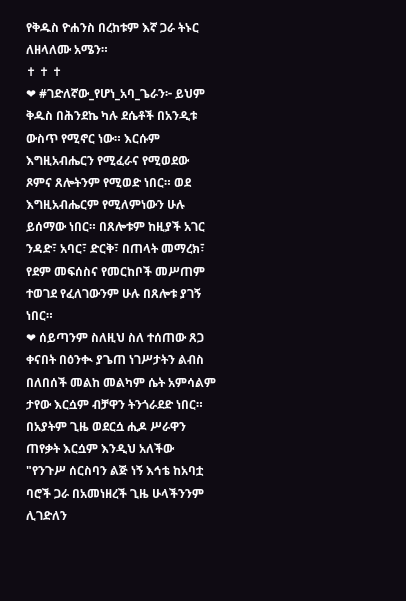የቅዱስ ዮሐንስ በረከቱም እኛ ጋራ ትኑር ለዘላለሙ አሜን።
✝ ✝ ✝
❤ #ገድለኛው_የሆነ_አባ_ጌራን፦ ይህም ቅዱስ በሕንደኬ ካሉ ደሴቶች በአንዲቱ ውስጥ የሚኖር ነው። እርሱም እግዚአብሔርን የሚፈራና የሚወደው ጾምና ጸሎትንም የሚወድ ነበር። ወደ እግዚአብሔርም የሚለምነውን ሁሉ ይሰማው ነበር። በጸሎቱም ከዚያች አገር ንዳድ፣ አባር፣ ድርቅ፣ በጠላት መማረክ፣ የደም መፍሰስና የመርከቦች መሥጠም ተወገደ የፈለገውንም ሁሉ በጸሎቱ ያገኝ ነበር።
❤ ሰይጣንም ስለዚህ ስለ ተሰጠው ጸጋ ቀናበት በዕንቊ ያጌጠ ነገሥታትን ልብስ በለበሰች መልከ መልካም ሴት አምሳልም ታየው እርሷም ብቻዋን ትንጎራደድ ነበር። በአያትም ጊዜ ወደርሷ ሒዶ ሥራዋን ጠየቃት እርሷም እንዲህ አለችው "የንጉሥ ሰርስባን ልጅ ነኝ እኅቴ ከአባቷ ባሮች ጋራ በአመነዘረች ጊዜ ሁላችንንም ሊገድለን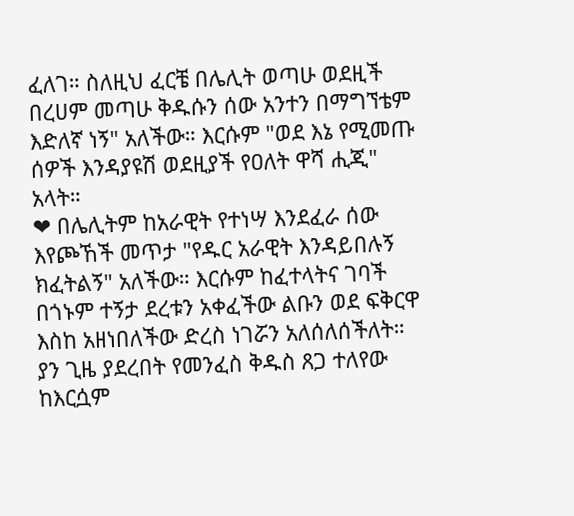ፈለገ። ስለዚህ ፈርቼ በሌሊት ወጣሁ ወደዚች በረሀም መጣሁ ቅዱሱን ሰው አንተን በማግኘቴም እድለኛ ነኝ" አለችው። እርሱም "ወደ እኔ የሚመጡ ሰዎች እንዳያዩሽ ወደዚያች የዐለት ዋሻ ሒጂ" አላት።
❤ በሌሊትም ከአራዊት የተነሣ እንደፈራ ሰው እየጮኸች መጥታ "የዱር አራዊት እንዳይበሉኝ ክፈትልኝ" አለችው። እርሱም ከፈተላትና ገባች በጎኑም ተኝታ ደረቱን አቀፈችው ልቡን ወደ ፍቅርዋ እስከ አዘነበለችው ድረስ ነገሯን አለሰለሰችለት። ያን ጊዜ ያደረበት የመንፈስ ቅዱስ ጸጋ ተለየው ከእርሷም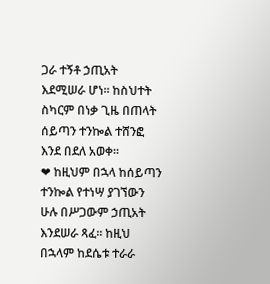ጋራ ተኝቶ ኃጢአት እደሚሠራ ሆነ። ከስህተት ስካርም በነቃ ጊዜ በጠላት ሰይጣን ተንኰል ተሸንፎ እንደ በደለ አወቀ።
❤ ከዚህም በኋላ ከሰይጣን ተንኰል የተነሣ ያገኘውን ሁሉ በሥጋውም ኃጢአት እንደሠራ ጻፈ። ከዚህ በኋላም ከደሴቱ ተራራ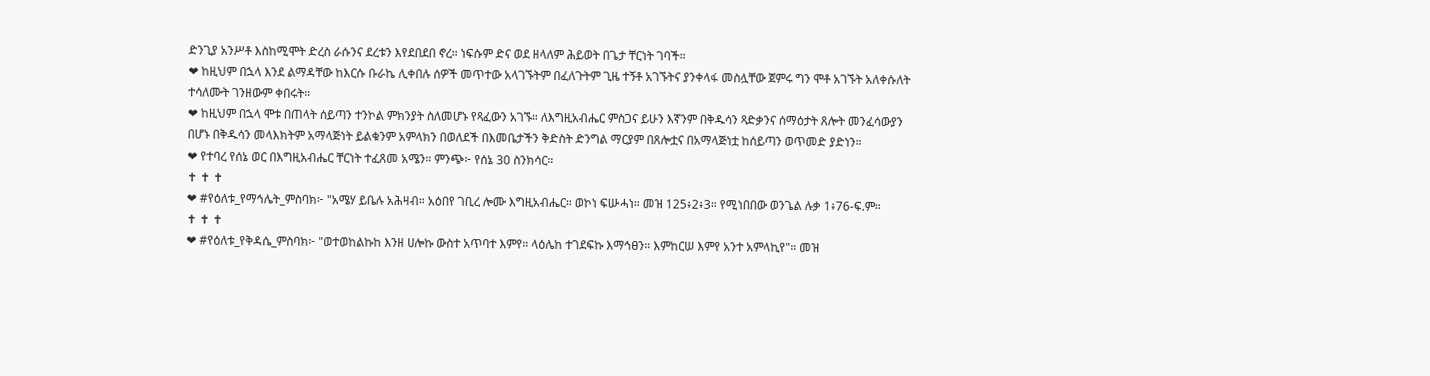ድንጊያ አንሥቶ እስከሚሞት ድረስ ራሱንና ደረቱን እየደበደበ ኖረ። ነፍሱም ድና ወደ ዘላለም ሕይወት በጌታ ቸርነት ገባች።
❤ ከዚህም በኋላ እንደ ልማዳቸው ከእርሱ ቡራኬ ሊቀበሉ ሰዎች መጥተው አላገኙትም በፈለጉትም ጊዜ ተኝቶ አገኙትና ያንቀላፋ መስሏቸው ጀምሩ ግን ሞቶ አገኙት አለቀሱለት ተሳለሙት ገንዘውም ቀበሩት።
❤ ከዚህም በኋላ ሞቱ በጠላት ሰይጣን ተንኮል ምክንያት ስለመሆኑ የጻፈውን አገኙ። ለእግዚአብሔር ምስጋና ይሁን እኛንም በቅዱሳን ጻድቃንና ሰማዕታት ጸሎት መንፈሳውያን በሆኑ በቅዱሳን መላእክትም አማላጅነት ይልቁንም አምላክን በወለደች በእመቤታችን ቅድስት ድንግል ማርያም በጸሎቷና በአማላጅነቷ ከሰይጣን ወጥመድ ያድነን።
❤ የተባረ የሰኔ ወር በእግዚአብሔር ቸርነት ተፈጸመ አሜን። ምንጭ፦ የሰኔ 30 ስንክሳር።
✝ ✝ ✝
❤ #የዕለቱ_የማኅሌት_ምስባክ፦ "አሜሃ ይቤሉ አሕዛብ። አዕበየ ገቢረ ሎሙ እግዚአብሔር። ወኮነ ፍሡሓነ። መዝ 125፥2፥3። የሚነበበው ወንጌል ሉቃ 1፥76-ፍ.ም።
✝ ✝ ✝
❤ #የዕለቱ_የቅዳሴ_ምስባክ፦ "ወተወከልኩከ እንዘ ሀሎኩ ውስተ አጥባተ እምየ። ላዕሌከ ተገደፍኩ እማኅፀን። እምከርሠ እምየ አንተ አምላኪየ"። መዝ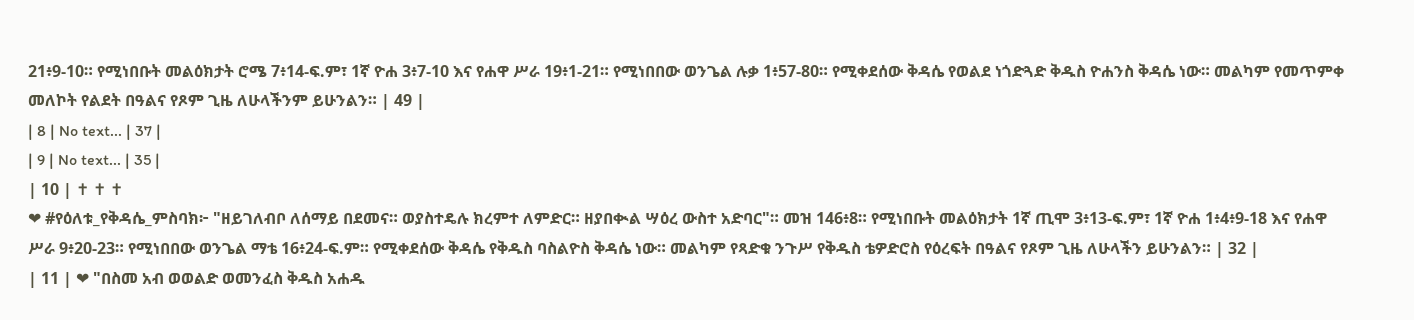21፥9-10። የሚነበቡት መልዕክታት ሮሜ 7፥14-ፍ.ም፣ 1ኛ ዮሐ 3፥7-10 እና የሐዋ ሥራ 19፥1-21። የሚነበበው ወንጌል ሉቃ 1፥57-80። የሚቀደሰው ቅዳሴ የወልደ ነጎድጓድ ቅዱስ ዮሐንስ ቅዳሴ ነው። መልካም የመጥምቀ መለኮት የልደት በዓልና የጾም ጊዜ ለሁላችንም ይሁንልን። | 49 |
| 8 | No text... | 37 |
| 9 | No text... | 35 |
| 10 | ✝ ✝ ✝
❤ #የዕለቱ_የቅዳሴ_ምስባክ፦ "ዘይገለብቦ ለሰማይ በደመና። ወያስተዴሉ ክረምተ ለምድር። ዘያበቊል ሣዕረ ውስተ አድባር"። መዝ 146፥8። የሚነበቡት መልዕክታት 1ኛ ጢሞ 3፥13-ፍ.ም፣ 1ኛ ዮሐ 1፥4፥9-18 እና የሐዋ ሥራ 9፥20-23። የሚነበበው ወንጌል ማቴ 16፥24-ፍ.ም። የሚቀደሰው ቅዳሴ የቅዱስ ባስልዮስ ቅዳሴ ነው። መልካም የጻድቁ ንጉሥ የቅዱስ ቴዎድሮስ የዕረፍት በዓልና የጾም ጊዜ ለሁላችን ይሁንልን። | 32 |
| 11 | ❤ "በስመ አብ ወወልድ ወመንፈስ ቅዱስ አሐዱ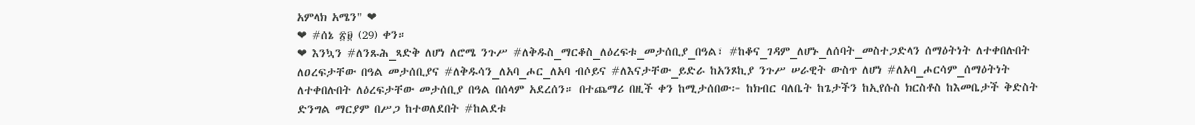አምላክ አሜን" ❤
❤ #ሰኔ ፳፱ (29) ቀን።
❤ እንኳን #ለንጹሕ_ጻድቅ ለሆነ ለሮሜ ንጉሥ #ለቅዱስ_ማርቆስ_ለዕረፍቱ_መታሰቢያ_በዓል፣ #ከቆና_ገዳም_ለሆኑ_ለሰባት_መስተጋድላን ሰማዕትነት ለተቀበሉበት ለዐረፍታቸው በዓል መታሰቢያና #ለቅዱሳን_ለአባ_ሖር_ለአባ ብሶይና #ለእናታቸው_ይድራ ከአንጾኪያ ንጉሥ ሠራዊት ውስጥ ለሆነ #ለአባ_ሖርሳም_ሰማዕትነት ለተቀበሉበት ለዕረፍታቸው መታሰቢያ በዓል በሰላም አደረሰን። በተጨማሪ በዚች ቀን ከሚታሰበው፦ ከክብር ባለቤት ከጌታችን ከኢየሱስ ክርስቶስ ከእመቤታች ቅድስት ድንግል ማርያም በሥጋ ከተወለደበት #ከልደቱ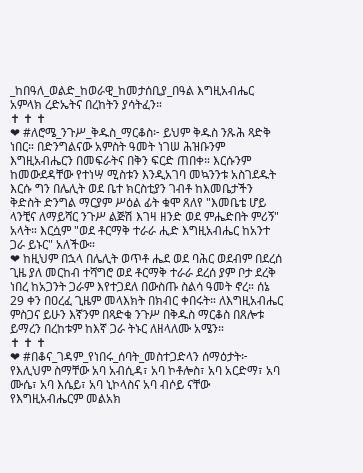_ከበዓለ_ወልድ_ከወራዊ_ከመታሰቢያ_በዓል እግዚአብሔር አምላክ ረድኤትና በረከትን ያሳትፈን።
✝ ✝ ✝
❤ #ለሮሜ_ንጉሥ_ቅዱስ_ማርቆስ፦ ይህም ቅዱስ ንጹሕ ጻድቅ ነበር። በድንግልናው አምስት ዓመት ነገሠ ሕዝቡንም እግዚአብሔርን በመፍራትና በቅን ፍርድ ጠበቀ። እርሱንም ከመውደዳቸው የተነሣ ሚስቱን እንዲአገባ መኳንንቱ አስገደዱት እርሱ ግን በሌሊት ወደ ቤተ ክርስቲያን ገብቶ ከእመቤታችን ቅድስት ድንግል ማርያም ሥዕል ፊት ቁሞ ጸለየ "እመቤቴ ሆይ ላንቺና ለማይሻር ንጉሥ ልጅሽ እገዛ ዘንድ ወደ ምሔድበት ምሪኝ" አላት። እርሷም "ወደ ቶርማቅ ተራራ ሒድ እግዚአብሔር ከአንተ ጋራ ይኑር" አለችው።
❤ ከዚህም በኋላ በሌሊት ወጥቶ ሔደ ወደ ባሕር ወደብም በደረሰ ጊዜ ያለ መርከብ ተሻግሮ ወደ ቶርማቅ ተራራ ደረሰ ያም ቦታ ደረቅ ነበረ ከአጋንት ጋራም እየተጋደለ በውስጡ ስልሳ ዓመት ኖረ። ሰኔ 29 ቀን በዐረፈ ጊዜም መላእክት በክብር ቀበሩት። ለእግዚአብሔር ምስጋና ይሁን እኛንም በጻድቁ ንጉሥ በቅዱስ ማርቆስ በጸሎቱ ይማረን በረከቱም ከእኛ ጋራ ትኑር ለዘላለሙ አሜን።
✝ ✝ ✝
❤ #በቆና_ገዳም_የነበሩ_ሰባት_መስተጋድላን ሰማዕታት፦ የእሊህም ስማቸው አባ አብሲዳ፣ አባ ኮቶሎስ፣ አባ አርድማ፣ አባ ሙሴ፣ አባ እሴይ፣ አባ ኒኮላስና አባ ብሶይ ናቸው የእግዚአብሔርም መልአክ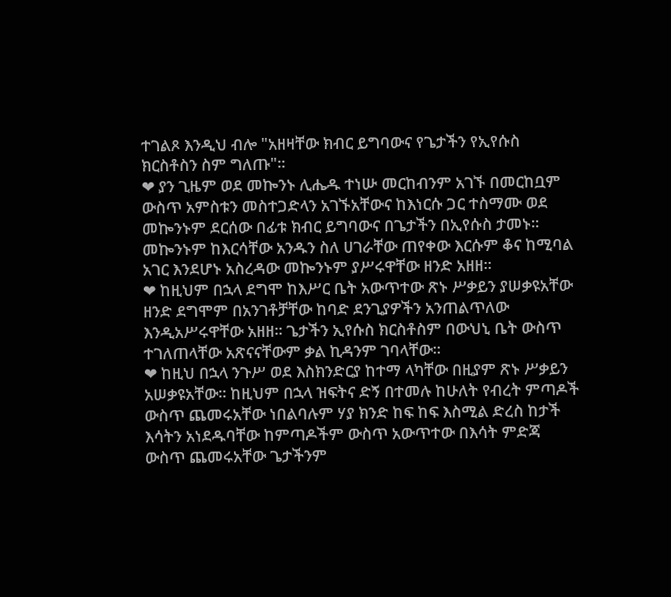ተገልጾ እንዲህ ብሎ "አዘዛቸው ክብር ይግባውና የጌታችን የኢየሱስ ክርስቶስን ስም ግለጡ"።
❤ ያን ጊዜም ወደ መኰንኑ ሊሔዱ ተነሡ መርከብንም አገኙ በመርከቧም ውስጥ አምስቱን መስተጋድላን አገኙአቸውና ከእነርሱ ጋር ተስማሙ ወደ መኰንኑም ደርሰው በፊቱ ክብር ይግባውና በጌታችን በኢየሱስ ታመኑ። መኰንኑም ከእርሳቸው አንዱን ስለ ሀገራቸው ጠየቀው እርሱም ቆና ከሚባል አገር እንደሆኑ አስረዳው መኰንኑም ያሥሩዋቸው ዘንድ አዘዘ።
❤ ከዚህም በኋላ ደግሞ ከእሥር ቤት አውጥተው ጽኑ ሥቃይን ያሠቃዩአቸው ዘንድ ደግሞም በአንገቶቻቸው ከባድ ደንጊያዎችን አንጠልጥለው እንዲአሥሩዋቸው አዘዘ። ጌታችን ኢየሱስ ክርስቶስም በውህኒ ቤት ውስጥ ተገለጠላቸው አጽናናቸውም ቃል ኪዳንም ገባላቸው።
❤ ከዚህ በኋላ ንጉሥ ወደ እስክንድርያ ከተማ ላካቸው በዚያም ጽኑ ሥቃይን አሠቃዩአቸው። ከዚህም በኋላ ዝፍትና ድኝ በተመሉ ከሁለት የብረት ምጣዶች ውስጥ ጨመሩአቸው ነበልባሉም ሃያ ክንድ ከፍ ከፍ እስሚል ድረስ ከታች እሳትን አነደዱባቸው ከምጣዶችም ውስጥ አውጥተው በእሳት ምድጃ ውስጥ ጨመሩአቸው ጌታችንም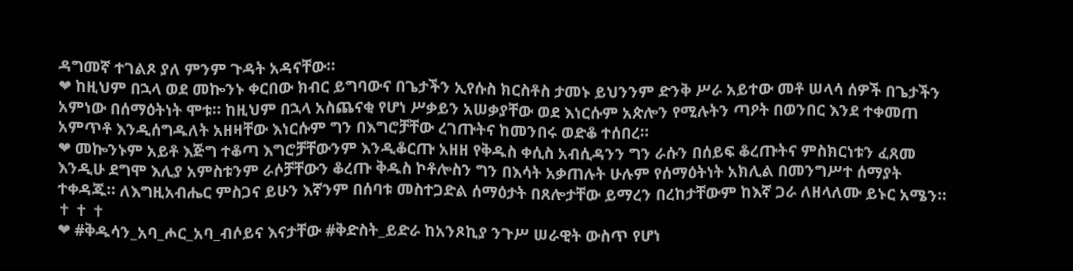ዳግመኛ ተገልጾ ያለ ምንም ጉዳት አዳናቸው።
❤ ከዚህም በኋላ ወደ መኰንኑ ቀርበው ክብር ይግባውና በጌታችን ኢየሱስ ክርስቶስ ታመኑ ይህንንም ድንቅ ሥራ አይተው መቶ ሠላሳ ሰዎች በጌታችን አምነው በሰማዕትነት ሞቱ። ከዚህም በኋላ አስጨናቂ የሆነ ሥቃይን አሠቃያቸው ወደ እነርሱም አጵሎን የሚሉትን ጣዖት በወንበር እንደ ተቀመጠ አምጥቶ እንዲሰግዱለት አዘዛቸው እነርሱም ግን በእግሮቻቸው ረገጡትና ከመንበሩ ወድቆ ተሰበረ።
❤ መኰንኑም አይቶ እጅግ ተቆጣ እግሮቻቸውንም እንዲቆርጡ አዘዘ የቅዱስ ቀሲስ አብሲዳንን ግን ራሱን በሰይፍ ቆረጡትና ምስክርነቱን ፈጸመ እንዲሁ ደግሞ እሊያ አምስቱንም ራሶቻቸውን ቆረጡ ቅዱስ ኮቶሎስን ግን በእሳት አቃጠሉት ሁሉም የሰማዕትነት አክሊል በመንግሥተ ሰማያት ተቀዳጁ። ለእግዚአብሔር ምስጋና ይሁን እኛንም በሰባቱ መስተጋድል ሰማዕታት በጸሎታቸው ይማረን በረከታቸውም ከእኛ ጋራ ለዘላለሙ ይኑር አሜን።
✝ ✝ ✝
❤ #ቅዱሳን_አባ_ሖር_አባ_ብሶይና እናታቸው #ቅድስት_ይድራ ከአንጾኪያ ንጉሥ ሠራዊት ውስጥ የሆነ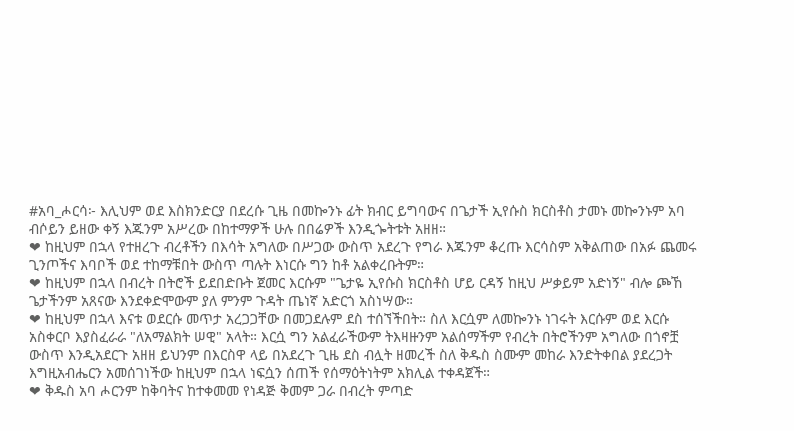#አባ_ሖርሳ፦ እሊህም ወደ እስክንድርያ በደረሱ ጊዜ በመኰንኑ ፊት ክብር ይግባውና በጌታች ኢየሱስ ክርስቶስ ታመኑ መኰንኑም አባ ብሶይን ይዘው ቀኝ እጁንም አሥረው በከተማዎች ሁሉ በበሬዎች እንዲጐትቱት አዘዘ።
❤ ከዚህም በኋላ የተዘረጉ ብረቶችን በእሳት አግለው በሥጋው ውስጥ አደረጉ የግራ እጁንም ቆረጡ እርሳስም አቅልጠው በአፉ ጨመሩ ጊንጦችና እባቦች ወደ ተከማቹበት ውስጥ ጣሉት እነርሱ ግን ከቶ አልቀረቡትም።
❤ ከዚህም በኋላ በብረት በትሮች ይደበድቡት ጀመር እርሱም "ጌታዬ ኢየሱስ ክርስቶስ ሆይ ርዳኝ ከዚህ ሥቃይም አድነኝ" ብሎ ጮኸ ጌታችንም አጸናው እንደቀድሞውም ያለ ምንም ጉዳት ጤነኛ አድርጎ አስነሣው።
❤ ከዚህም በኋላ እናቱ ወደርሱ መጥታ አረጋጋቸው በመጋደሉም ደስ ተሰኘችበት። ስለ እርሷም ለመኰንኑ ነገሩት እርሱም ወደ እርሱ አስቀርቦ እያስፈራራ "ለአማልክት ሠዊ" አላት። እርሷ ግን አልፈራችውም ትእዛዙንም አልሰማችም የብረት በትሮችንም አግለው በጎኖቿ ውስጥ እንዲአደርጉ አዘዘ ይህንም በእርስዋ ላይ በአደረጉ ጊዜ ደስ ብሏት ዘመረች ስለ ቅዱስ ስሙም መከራ እንድትቀበል ያደረጋት እግዚአብሔርን አመሰገነችው ከዚህም በኋላ ነፍሷን ሰጠች የሰማዕትነትም አክሊል ተቀዳጀች።
❤ ቅዱስ አባ ሖርንም ከቅባትና ከተቀመመ የነዳጅ ቅመም ጋራ በብረት ምጣድ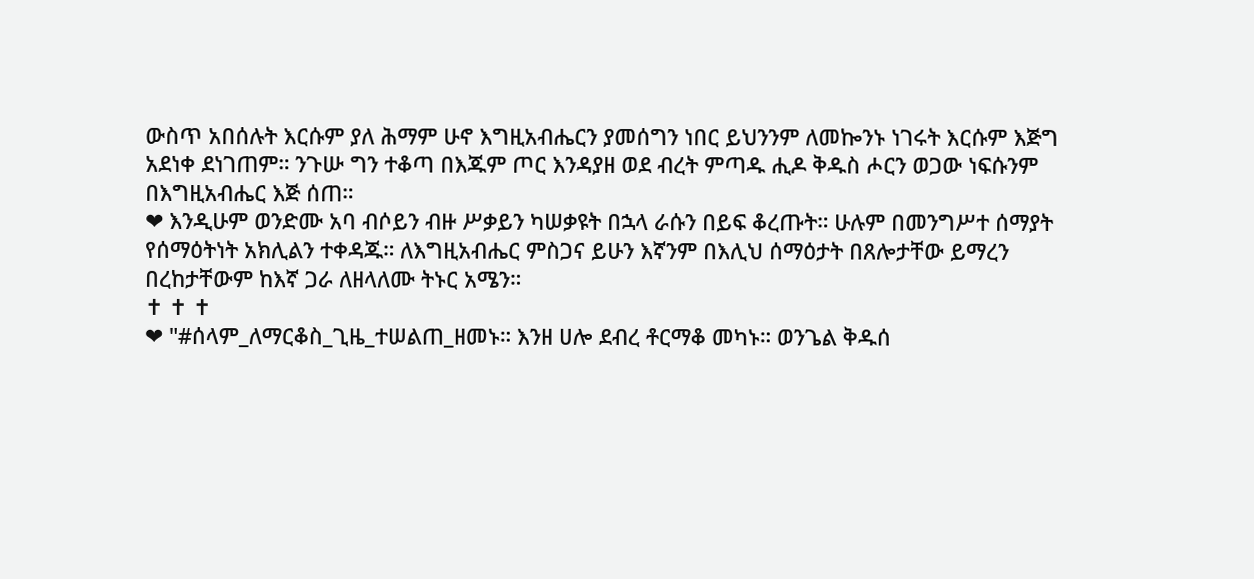ውስጥ አበሰሉት እርሱም ያለ ሕማም ሁኖ እግዚአብሔርን ያመሰግን ነበር ይህንንም ለመኰንኑ ነገሩት እርሱም እጅግ አደነቀ ደነገጠም። ንጉሡ ግን ተቆጣ በእጁም ጦር እንዳያዘ ወደ ብረት ምጣዱ ሒዶ ቅዱስ ሖርን ወጋው ነፍሱንም በእግዚአብሔር እጅ ሰጠ።
❤ እንዲሁም ወንድሙ አባ ብሶይን ብዙ ሥቃይን ካሠቃዩት በኋላ ራሱን በይፍ ቆረጡት። ሁሉም በመንግሥተ ሰማያት የሰማዕትነት አክሊልን ተቀዳጁ። ለእግዚአብሔር ምስጋና ይሁን እኛንም በእሊህ ሰማዕታት በጸሎታቸው ይማረን በረከታቸውም ከእኛ ጋራ ለዘላለሙ ትኑር አሜን።
✝ ✝ ✝
❤ "#ሰላም_ለማርቆስ_ጊዜ_ተሠልጠ_ዘመኑ። እንዘ ሀሎ ደብረ ቶርማቆ መካኑ። ወንጌል ቅዱሰ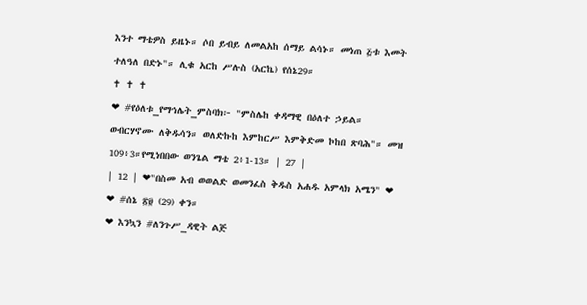እንተ ማቴዎስ ይዜኑ። ሶበ ይብይ ለመልአከ ሰማይ ልሳኑ። መነጠ ፭ቱ እመት ተለዓለ በድኑ"። ሊቁ አርከ ሥሉስ (አርኬ) የሰኔ29።
✝ ✝ ✝
❤ #የዕለቱ_የማኅሌት_ምስባክ፦ "ምስሌከ ቀዳማዊ በዕለተ ኃይል። ወብርሃኖሙ ለቅዱሳን። ወለድኩከ እምከርሥ እምቅድመ ኮከበ ጽባሕ"። መዝ 109፥3።የሚነበበው ወንጌል ማቴ 2፥1-13። | 27 |
| 12 | ❤"በስመ አብ ወወልድ ወመንፈስ ቅዱስ አሐዱ አምላክ አሜን" ❤
❤ #ሰኔ ፳፱ (29) ቀን።
❤ እንኳን #ለንጉሥ_ዳዊት ልጅ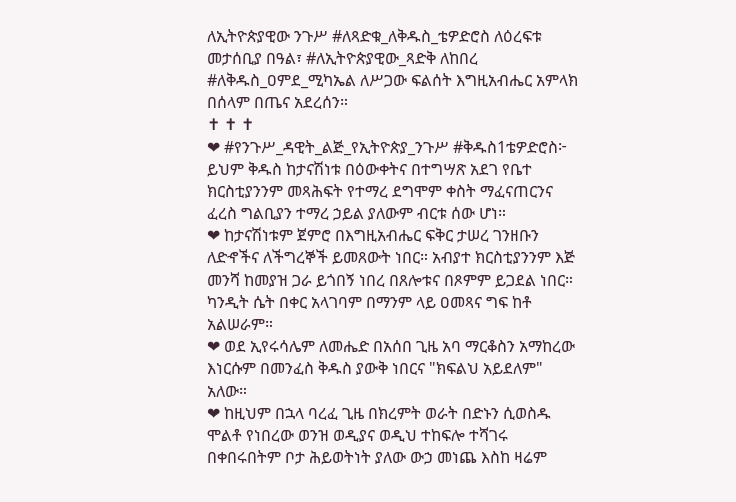ለኢትዮጵያዊው ንጉሥ #ለጻድቁ_ለቅዱስ_ቴዎድሮስ ለዕረፍቱ መታሰቢያ በዓል፣ #ለኢትዮጵያዊው_ጻድቅ ለከበረ #ለቅዱስ_ዐምደ_ሚካኤል ለሥጋው ፍልሰት እግዚአብሔር አምላክ በሰላም በጤና አደረሰን።
✝ ✝ ✝
❤ #የንጉሥ_ዳዊት_ልጅ_የኢትዮጵያ_ንጉሥ #ቅዱስ1ቴዎድሮስ፦ ይህም ቅዱስ ከታናሽነቱ በዕውቀትና በተግሣጽ አደገ የቤተ ክርስቲያንንም መጻሕፍት የተማረ ደግሞም ቀስት ማፈናጠርንና ፈረስ ግልቢያን ተማረ ኃይል ያለውም ብርቱ ሰው ሆነ።
❤ ከታናሽነቱም ጀምሮ በእግዚአብሔር ፍቅር ታሠረ ገንዘቡን ለድኆችና ለችግረኞች ይመጸውት ነበር። አብያተ ክርስቲያንንም እጅ መንሻ ከመያዝ ጋራ ይጎበኝ ነበረ በጸሎቱና በጾምም ይጋደል ነበር። ካንዲት ሴት በቀር አላገባም በማንም ላይ ዐመጻና ግፍ ከቶ አልሠራም።
❤ ወደ ኢየሩሳሌም ለመሔድ በአሰበ ጊዜ አባ ማርቆስን አማከረው እነርሱም በመንፈስ ቅዱስ ያውቅ ነበርና "ክፍልህ አይደለም" አለው።
❤ ከዚህም በኋላ ባረፈ ጊዜ በክረምት ወራት በድኑን ሲወስዱ ሞልቶ የነበረው ወንዝ ወዲያና ወዲህ ተከፍሎ ተሻገሩ በቀበሩበትም ቦታ ሕይወትነት ያለው ውኃ መነጨ እስከ ዛሬም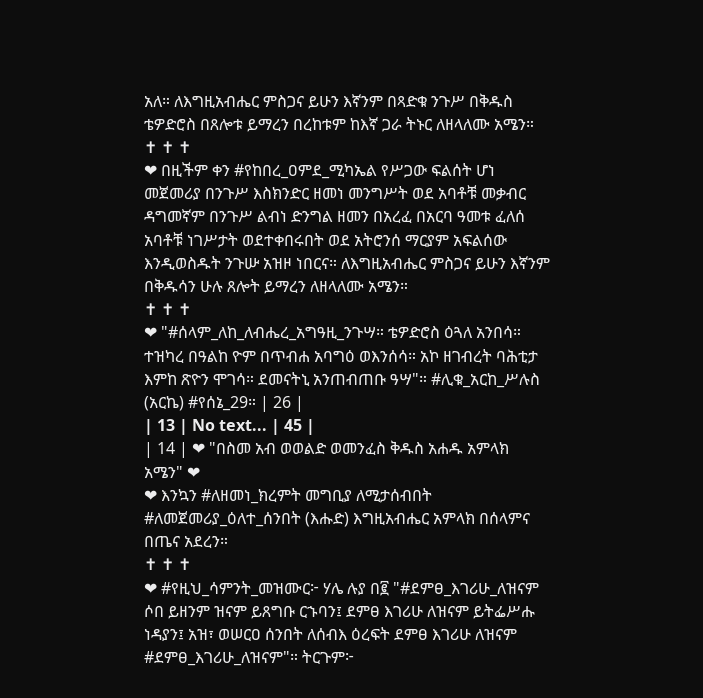አለ። ለእግዚአብሔር ምስጋና ይሁን እኛንም በጻድቁ ንጉሥ በቅዱስ ቴዎድሮስ በጸሎቱ ይማረን በረከቱም ከእኛ ጋራ ትኑር ለዘላለሙ አሜን።
✝ ✝ ✝
❤ በዚችም ቀን #የከበረ_ዐምደ_ሚካኤል የሥጋው ፍልሰት ሆነ መጀመሪያ በንጉሥ እስክንድር ዘመነ መንግሥት ወደ አባቶቹ መቃብር ዳግመኛም በንጉሥ ልብነ ድንግል ዘመን በአረፈ በአርባ ዓመቱ ፈለሰ አባቶቹ ነገሥታት ወደተቀበሩበት ወደ አትሮንሰ ማርያም አፍልሰው እንዲወስዱት ንጉሡ አዝዞ ነበርና። ለእግዚአብሔር ምስጋና ይሁን እኛንም በቅዱሳን ሁሉ ጸሎት ይማረን ለዘላለሙ አሜን።
✝ ✝ ✝
❤ "#ሰላም_ለከ_ለብሔረ_አግዓዚ_ንጉሣ። ቴዎድሮስ ዕጓለ አንበሳ። ተዝካረ በዓልከ ዮም በጥብሐ አባግዕ ወእንሰሳ። አኮ ዘገብረት ባሕቲታ እምከ ጽዮን ሞገሳ። ደመናትኒ አንጠብጠቡ ዓሣ"። #ሊቁ_አርከ_ሥሉስ (አርኬ) #የሰኔ_29። | 26 |
| 13 | No text... | 45 |
| 14 | ❤ "በስመ አብ ወወልድ ወመንፈስ ቅዱስ አሐዱ አምላክ አሜን" ❤
❤ እንኳን #ለዘመነ_ክረምት መግቢያ ለሚታሰብበት #ለመጀመሪያ_ዕለተ_ሰንበት (እሑድ) እግዚአብሔር አምላክ በሰላምና በጤና አደረን።
✝ ✝ ✝
❤ #የዚህ_ሳምንት_መዝሙር፦ ሃሌ ሉያ በ፪ "#ደምፀ_እገሪሁ_ለዝናም ሶበ ይዘንም ዝናም ይጸግቡ ርኁባን፤ ደምፀ እገሪሁ ለዝናም ይትፌሥሑ ነዳያን፤ አዝ፣ ወሠርዐ ሰንበት ለሰብእ ዕረፍት ደምፀ እገሪሁ ለዝናም #ደምፀ_እገሪሁ_ለዝናም"። ትርጉም፦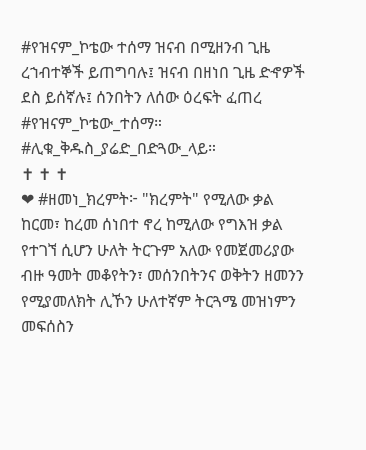#የዝናም_ኮቴው ተሰማ ዝናብ በሚዘንብ ጊዜ ረኀብተኞች ይጠግባሉ፤ ዝናብ በዘነበ ጊዜ ድኆዎች ደስ ይሰኛሉ፤ ሰንበትን ለሰው ዕረፍት ፈጠረ #የዝናም_ኮቴው_ተሰማ። #ሊቁ_ቅዱስ_ያሬድ_በድጓው_ላይ።
✝ ✝ ✝
❤ #ዘመነ_ክረምት፦ "ክረምት" የሚለው ቃል ከርመ፣ ከረመ ሰነበተ ኖረ ከሚለው የግእዝ ቃል የተገኘ ሲሆን ሁለት ትርጉም አለው የመጀመሪያው ብዙ ዓመት መቆየትን፣ መሰንበትንና ወቅትን ዘመንን የሚያመለክት ሊኾን ሁለተኛም ትርጓሜ መዝነምን መፍሰስን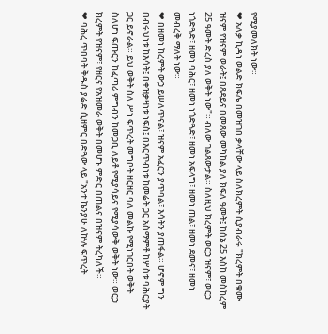የሚያመለክት ነው።
❤ አለቃ ኪዳነ ወልድ ክፍሌ በመዝገበ ቃላቸው ላይ ስለክረምት ሲያብራሩ "ክረምት በቁሙ ዝናም የዝናም ወራት፤ በጸደይና በመጸው መካከል ያለ ክፍለ ዓመት፤ ከሰኔ 25 እስከ መስከረም 25 ዓመት ድረስ ያለ ወቅት ነው"። ብለው ገልጸውታል። ስለዚህ ክረምት ወርኃ ዝናም፣ ወርኃ ነጎድጓድ፣ ዘመነ ባሕር፣ ዘመነ ነጎድጓድ፣ ዘመነ አፍላግ፣ ዘመነ ጠል፣ ዘመነ ደመና፣ ዘመነ መብረቅ ማለት ነው።
❤ በዘመነ ከረምት ውኃ ይሠለጥናል፣ ዝናም አፈርን ያጥባል፣ እሳትን ያጠፋል። ሆኖም ግን በብሩህነቱ ከእሳት፤ በቀዝቃዛነቱ ነፍስ፤ በእርጥብነቱ ከመሬት ጋር አስማምቶ ከሦስቱ ባሕርያት ጋር ይኖራል። ይህ ወቅት ስለ ሥነ ፍጥረት መግቦት ዘርዘር ባለ መልኩ የሚነገርበት ወቅት ስለሆነ ፍጡርን ከፈጣሪ ምግብን ከመጋቢ ለይቶ የሚያሳይና የሚያሳውቅ ወቅት ነው። ወርኃ ክረምት የዝናም፣ የዘርና የአዝመራ ወቅት በመሆኑ ምድር በጠልና በዝናም ትረካለች።
❤ ባሕረ ጥበባት ቅዱስ ያሬድ ሲዘምር በድጓው ላይ "አንተ ኬንያሁ ለኵሉ ፍጥረት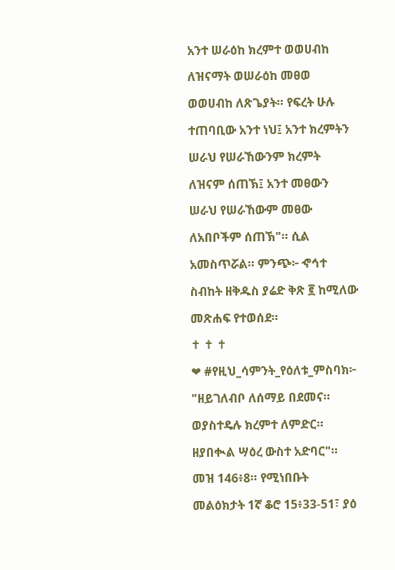አንተ ሠራዕከ ክረምተ ወወሀብከ ለዝናማት ወሠራዕከ መፀወ ወወሀብከ ለጽጌያት። የፍረት ሁሉ ተጠባቢው አንተ ነህ፤ አንተ ክረምትን ሠራህ የሠራኸውንም ክረምት ለዝናም ሰጠኽ፤ አንተ መፀውን ሠራህ የሠራኸውም መፀው ለአበቦችም ሰጠኽ"። ሲል አመስጥሯል። ምንጭ፦ ኆኅተ ስብከት ዘቅዱስ ያሬድ ቅጽ ፪ ከሚለው መጽሐፍ የተወሰደ።
✝ ✝ ✝
❤ #የዚህ_ሳምንት_የዕለቱ_ምስባክ፦ "ዘይገለብቦ ለሰማይ በደመና። ወያስተዴሉ ክረምተ ለምድር። ዘያበቊል ሣዕረ ውስተ አድባር"። መዝ 146፥8። የሚነበቡት መልዕክታት 1ኛ ቆሮ 15፥33-51፣ ያዕ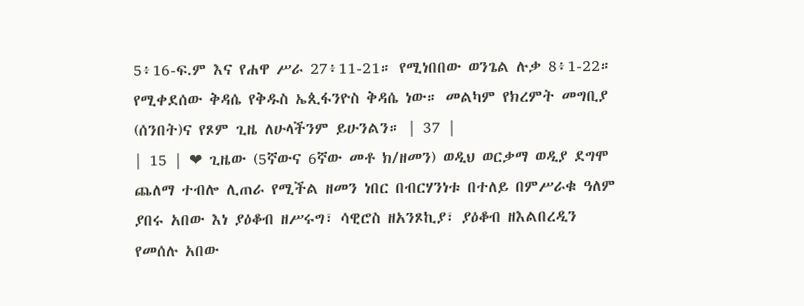5፥16-ፍ.ም እና የሐዋ ሥራ 27፥11-21። የሚነበበው ወንጌል ሉቃ 8፥1-22። የሚቀደሰው ቅዳሴ የቅዱስ ኤጲፋንዮስ ቅዳሴ ነው። መልካም የክረምት መግቢያ (ሰንበት)ና የጾም ጊዜ ለሁላችንም ይሁንልን። | 37 |
| 15 | ❤ ጊዜው (5ኛውና 6ኛው መቶ ክ/ዘመን) ወዲህ ወርቃማ ወዲያ ደግሞ ጨለማ ተብሎ ሊጠራ የሚችል ዘመን ነበር በብርሃንነቱ በተለይ በምሥራቁ ዓለም ያበሩ አበው እነ ያዕቆብ ዘሥሩግ፣ ሳዊሮስ ዘአንጾኪያ፣ ያዕቆብ ዘእልበረዲን የመሰሉ አበው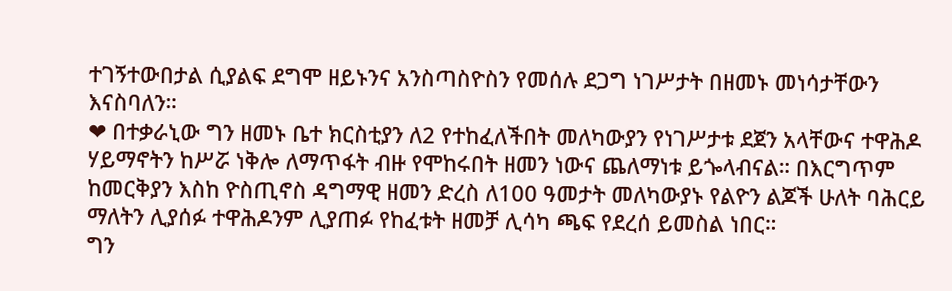ተገኝተውበታል ሲያልፍ ደግሞ ዘይኑንና አንስጣስዮስን የመሰሉ ደጋግ ነገሥታት በዘመኑ መነሳታቸውን እናስባለን።
❤ በተቃራኒው ግን ዘመኑ ቤተ ክርስቲያን ለ2 የተከፈለችበት መለካውያን የነገሥታቱ ደጀን አላቸውና ተዋሕዶ ሃይማኖትን ከሥሯ ነቅሎ ለማጥፋት ብዙ የሞከሩበት ዘመን ነውና ጨለማነቱ ይጐላብናል። በእርግጥም ከመርቅያን እስከ ዮስጢኖስ ዳግማዊ ዘመን ድረስ ለ100 ዓመታት መለካውያኑ የልዮን ልጆች ሁለት ባሕርይ ማለትን ሊያሰፉ ተዋሕዶንም ሊያጠፉ የከፈቱት ዘመቻ ሊሳካ ጫፍ የደረሰ ይመስል ነበር።
ግን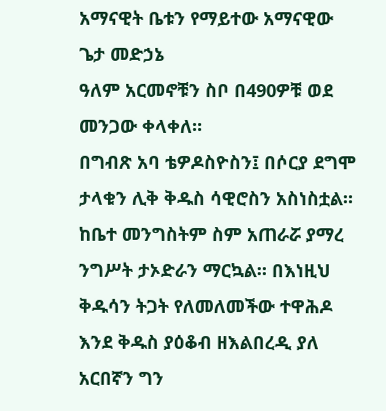አማናዊት ቤቱን የማይተው አማናዊው ጌታ መድኃኔ
ዓለም አርመኖቹን ስቦ በ490ዎቹ ወደ መንጋው ቀላቀለ።
በግብጽ አባ ቴዎዶስዮስን፤ በሶርያ ደግሞ ታላቁን ሊቅ ቅዱስ ሳዊሮስን አስነስቷል። ከቤተ መንግስትም ስም አጠራሯ ያማረ ንግሥት ታኦድራን ማርኳል። በእነዚህ ቅዱሳን ትጋት የለመለመችው ተዋሕዶ እንደ ቅዱስ ያዕቆብ ዘእልበረዲ ያለ አርበኛን ግን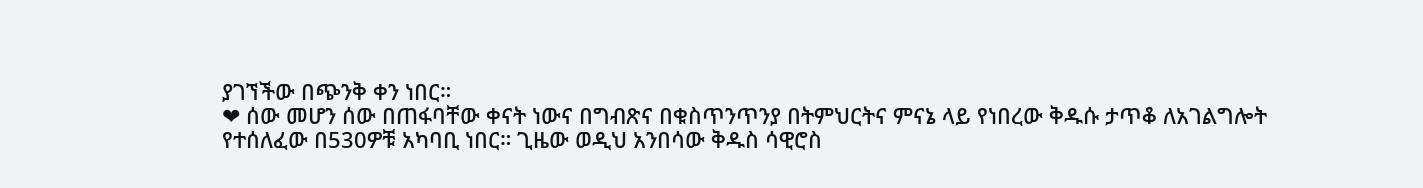ያገኘችው በጭንቅ ቀን ነበር።
❤ ሰው መሆን ሰው በጠፋባቸው ቀናት ነውና በግብጽና በቁስጥንጥንያ በትምህርትና ምናኔ ላይ የነበረው ቅዱሱ ታጥቆ ለአገልግሎት የተሰለፈው በ530ዎቹ አካባቢ ነበር። ጊዜው ወዲህ አንበሳው ቅዱስ ሳዊሮስ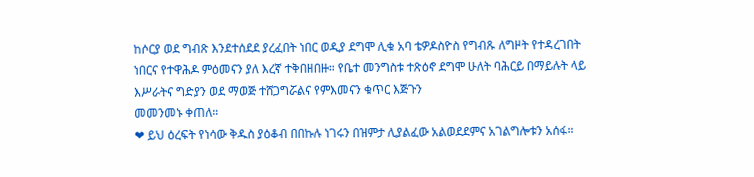ከሶርያ ወደ ግብጽ እንደተሰደደ ያረፈበት ነበር ወዲያ ደግሞ ሊቁ አባ ቴዎዶስዮስ የግብጹ ለግዞት የተዳረገበት ነበርና የተዋሕዶ ምዕመናን ያለ እረኛ ተቅበዘበዙ። የቤተ መንግስቱ ተጽዕኖ ደግሞ ሁለት ባሕርይ በማይሉት ላይ እሥራትና ግድያን ወደ ማወጅ ተሸጋግሯልና የምእመናን ቁጥር እጅጉን
መመንመኑ ቀጠለ።
❤ ይህ ዕረፍት የነሳው ቅዱስ ያዕቆብ በበኩሉ ነገሩን በዝምታ ሊያልፈው አልወደደምና አገልግሎቱን አሰፋ።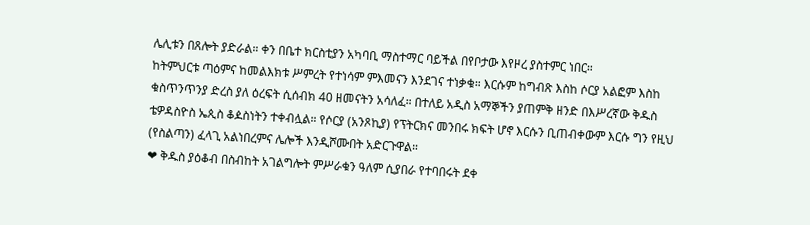ሌሊቱን በጸሎት ያድራል። ቀን በቤተ ክርስቲያን አካባቢ ማስተማር ባይችል በየቦታው እየዞረ ያስተምር ነበር።
ከትምህርቱ ጣዕምና ከመልእክቱ ሥምረት የተነሳም ምእመናን እንደገና ተነቃቁ። እርሱም ከግብጽ እስከ ሶርያ አልፎም እስከ ቁስጥንጥንያ ድረስ ያለ ዕረፍት ሲሰብክ 40 ዘመናትን አሳለፈ። በተለይ አዲስ አማኞችን ያጠምቅ ዘንድ በእሥረኛው ቅዱስ ቴዎዳስዮስ ኤጲስ ቆዾስነትን ተቀብሏል። የሶርያ (አንጾኪያ) የፕትርክና መንበሩ ክፍት ሆኖ እርሱን ቢጠብቀውም እርሱ ግን የዚህ (የስልጣን) ፈላጊ አልነበረምና ሌሎች እንዲሾሙበት አድርጉዋል።
❤ ቅዱስ ያዕቆብ በስብከት አገልግሎት ምሥራቁን ዓለም ሲያበራ የተባበሩት ደቀ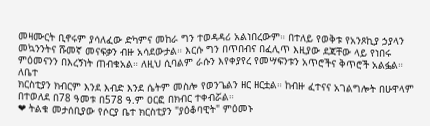መዛሙርት ቢኖሩም ያሳለፈው ድካምና መከራ ግን ተወዳዳሪ አልነበረውም። በተለይ የወቅቱ የአንጾኪያ ኃያላን መኳንንትና ሹመኛ መናፍቃን ብዙ አሳደውታል። እርሱ ግን በጥበብና በፈሊጥ እዚያው ደጃቸው ላይ የነበሩ ምዕመናንን በእረኝነት ጠብቁአል። ለዚህ ሲባልም ራሱን እየቀያየረ የመሣፍንቱን አጥሮችና ቅጥሮች አልፏል። ለቤተ
ክርስቲያን ክብርም እንደ እብድ እንደ ሴትም መስሎ የወንጌልን ዘር ዘርቷል። ከብዙ ፈተናና አገልግሎት በሁዋላም በተወለደ በ78 ዓመቱ በ578 ዓ.ም ዐርፎ በክብር ተቀብሯል።
❤ ትልቁ መታሰቢያው የሶርያ ቤተ ክርስቲያን "ያዕቆባዊት" ምዕመኑ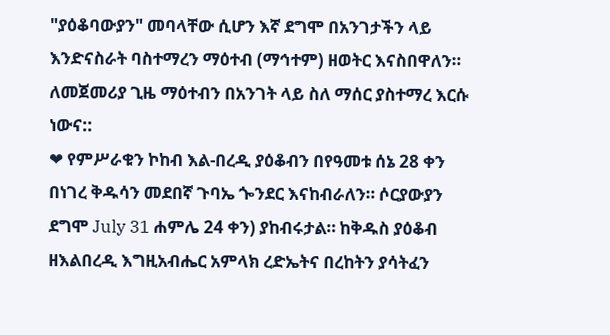"ያዕቆባውያን" መባላቸው ሲሆን እኛ ደግሞ በአንገታችን ላይ እንድናስራት ባስተማረን ማዕተብ (ማኅተም) ዘወትር እናስበዋለን። ለመጀመሪያ ጊዜ ማዕተብን በአንገት ላይ ስለ ማሰር ያስተማረ እርሱ ነውና::
❤ የምሥራቁን ኮከብ እል-በረዲ ያዕቆብን በየዓመቱ ሰኔ 28 ቀን በነገረ ቅዱሳን መደበኛ ጉባኤ ጐንደር እናከብራለን። ሶርያውያን ደግሞ July 31 ሐምሌ 24 ቀን) ያከብሩታል። ከቅዱስ ያዕቆብ ዘእልበረዲ እግዚአብሔር አምላክ ረድኤትና በረከትን ያሳትፈን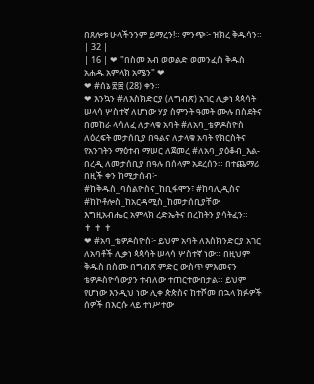በጸሎቱ ሁላችንንም ይማረን!። ምንጭ፦ ዝክረ ቅዱሳን። | 32 |
| 16 | ❤ "በስመ አብ ወወልድ ወመንፈስ ቅዱስ አሐዱ አምላክ አሜን" ❤
❤ #ሰኔ ፳፰ (28) ቀን።
❤ እንኳን #ለእስክድርያ (ለግብጽ) አገር ሊቃነ ጳጳሳት ሠላሳ ሦስተኛ ለሆነው ሃያ ስምንት ዓመት ሙሉ በስደትና በመከራ ላሳለፈ ለታላቁ አባት #ለአባ_ቴዎዶስዮስ ለዕረፍት መታሰቢያ በዓልና ለታላቁ አባት የክርስትና የአንገትን ማዕተብ ማሠር ለጀመረ #ለአባ_ያዕቆብ_እል-በረዲ ለመታሰቢያ በዓሉ በሰላም አደረሰን። በተጨማሪ በዚች ቀን ከሚታሰብ፦ #ከቅዱስ_ባስልዮስና_ከቢፋሞን፣ #ከባሊዲስና #ከኮቶሎስ_ከአርዳሚስ_ከመታሰቢያቸው እግዚአብሔር አምላክ ረድኤትና በረከትን ያሳትፈን።
✝ ✝ ✝
❤ #አባ_ቴዎዶስዮስ፦ ይህም አባት ለእስክንድርያ አገር ለአባቶች ሊቃነ ጳጳሳት ሠላሳ ሦስተኛ ነው። በዚህም ቅዱስ በስሙ በግብጽ ምድር ውስጥ ምእመናን ቴዎዶስዮሳውያን ተብለው ተጠርተውበታል። ይህም የሆነው እንዲህ ነው ሊቀ ጵጵስና ከተሾመ በኋላ ክፉዎች ሰዎች በእርሱ ላይ ተነሥተው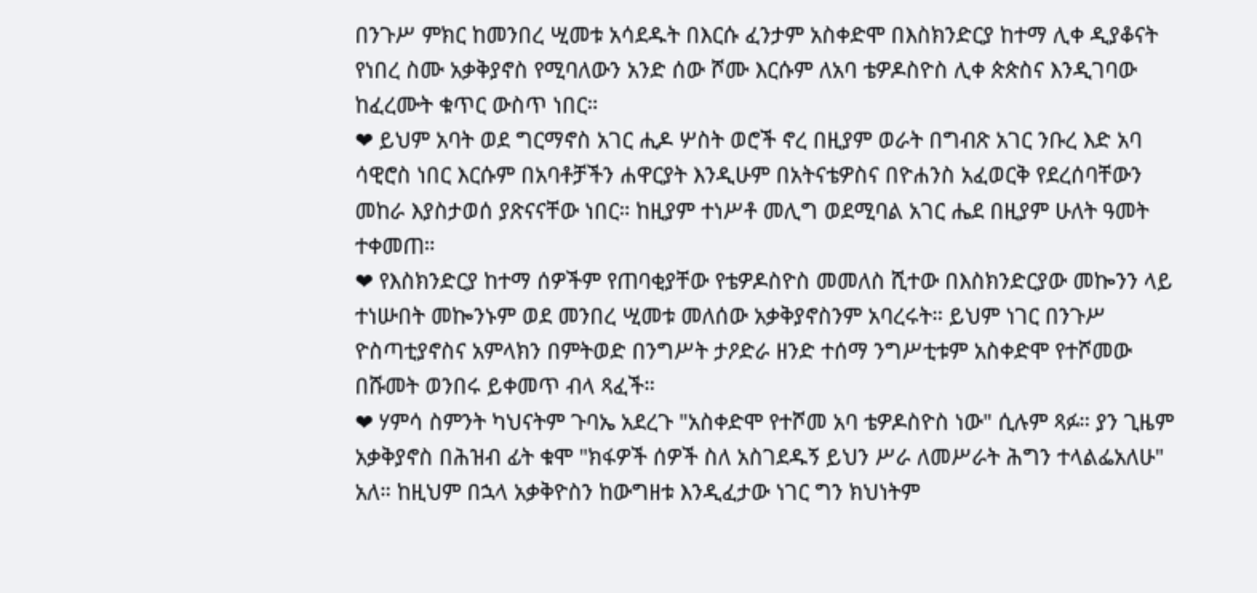በንጉሥ ምክር ከመንበረ ሢመቱ አሳደዱት በእርሱ ፈንታም አስቀድሞ በእስክንድርያ ከተማ ሊቀ ዲያቆናት የነበረ ስሙ አቃቅያኖስ የሚባለውን አንድ ሰው ሾሙ እርሱም ለአባ ቴዎዶስዮስ ሊቀ ጵጵስና እንዲገባው ከፈረሙት ቁጥር ውስጥ ነበር።
❤ ይህም አባት ወደ ግርማኖስ አገር ሒዶ ሦስት ወሮች ኖረ በዚያም ወራት በግብጽ አገር ንቡረ እድ አባ ሳዊሮስ ነበር እርሱም በአባቶቻችን ሐዋርያት እንዲሁም በአትናቴዎስና በዮሐንስ አፈወርቅ የደረሰባቸውን መከራ እያስታወሰ ያጽናናቸው ነበር። ከዚያም ተነሥቶ መሊግ ወደሚባል አገር ሔደ በዚያም ሁለት ዓመት ተቀመጠ።
❤ የእስክንድርያ ከተማ ሰዎችም የጠባቂያቸው የቴዎዶስዮስ መመለስ ሺተው በእስክንድርያው መኰንን ላይ ተነሡበት መኰንኑም ወደ መንበረ ሢመቱ መለሰው አቃቅያኖስንም አባረሩት። ይህም ነገር በንጉሥ ዮስጣቲያኖስና አምላክን በምትወድ በንግሥት ታዖድራ ዘንድ ተሰማ ንግሥቲቱም አስቀድሞ የተሾመው በሹመት ወንበሩ ይቀመጥ ብላ ጻፈች።
❤ ሃምሳ ስምንት ካህናትም ጉባኤ አደረጉ "አስቀድሞ የተሾመ አባ ቴዎዶስዮስ ነው" ሲሉም ጻፉ። ያን ጊዜም አቃቅያኖስ በሕዝብ ፊት ቁሞ "ክፋዎች ሰዎች ስለ አስገደዱኝ ይህን ሥራ ለመሥራት ሕግን ተላልፌአለሁ" አለ። ከዚህም በኋላ አቃቅዮስን ከውግዘቱ እንዲፈታው ነገር ግን ክህነትም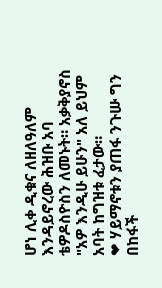ሆነ ሊቀ ዲቁና ለዘለዓለም እንዳይኖረው ሕዝቡ አባ ቴዎዶስዮስን ለመኑት። አቃቅያኖስ "አዎ እንዲሁ ይሁን" አለ ይህም አባት ከግዝቱ ፈታው።
❤ ሃይማኖቱን ያጠፋ ንጉሡ ግን በከፋች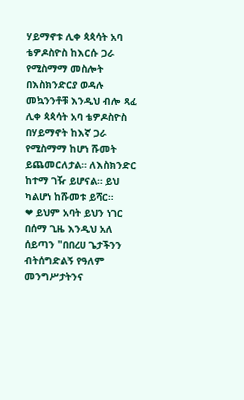ሃይማኖቱ ሊቀ ጳጳሳት አባ ቴዎዶስዮስ ከእርሱ ጋራ የሚስማማ መስሎት በእስክንድርያ ወዳሉ መኳንንቶቹ እንዲህ ብሎ ጻፈ ሊቀ ጳጳሳት አባ ቴዎዶስዮስ በሃይማኖት ከእኛ ጋራ የሚስማማ ከሆነ ሹመት ይጨመርለታል። ለእስክንድር ከተማ ገዥ ይሆናል። ይህ ካልሆነ ከሹመቱ ይሻር።
❤ ይህም አባት ይህን ነገር በሰማ ጊዜ እንዲህ አለ ሰይጣን "በበረሀ ጌታችንን ብትሰግድልኝ የዓለም መንግሥታትንና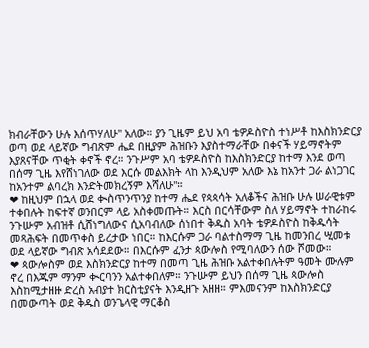ክብራቸውን ሁሉ እሰጥሃለሁ" አለው። ያን ጊዜም ይህ አባ ቴዎዶስዮስ ተነሥቶ ከእስክንድርያ ወጣ ወደ ላይኛው ግብጽም ሔደ በዚያም ሕዝቡን እያስተማራቸው በቀናች ሃይማኖትም እያጸናቸው ጥቂት ቀኖች ኖረ። ንጉሥም አባ ቴዎዶስዮስ ከእስክንድርያ ከተማ እንደ ወጣ በሰማ ጊዜ እየሸነገለው ወደ እርሱ መልእክት ላከ እንዲህም አለው እኔ ከአንተ ጋራ ልነጋገር ከአንተም ልባረክ እንድትመክረኝም እሻለሁ"።
❤ ከዚህም በኋላ ወደ ቊስጥንጥንያ ከተማ ሔደ የጳጳሳት አለቆችና ሕዝቡ ሁሉ ሠራዊቱም ተቀበሉት ከፍተኛ ወንበርም ላይ አስቀመጡት። እርስ በርሳቸውም ስለ ሃይማኖት ተከራከሩ ንጉሡም አብዝቶ ሲሸነግለውና ሲአባብለው ሰነበተ ቅዱስ አባት ቴዎዶስዮስ ከቅዱሳት መጻሕፍት በመጥቀስ ይረታው ነበር። ከእርሱም ጋራ ባልተስማማ ጊዜ ከመንበረ ሢመቱ ወደ ላይኛው ግብጽ አሳደደው። በእርሱም ፈንታ ጳውሎስ የሚባለውን ሰው ሾመው።
❤ ጳውሎስም ወደ እስክንድርያ ከተማ በመጣ ጊዜ ሕዝቡ አልተቀበሉትም ዓመት ሙሉም ኖረ በእጁም ማንም ቊርባንን አልተቀበለም። ንጉሡም ይህን በሰማ ጊዜ ጳውሎስ እስከሚታዘዙ ድረስ አብያተ ክርስቲያናት እንዲዘጉ አዘዘ። ምእመናንም ከእስክንድርያ በመውጣት ወደ ቅዱስ ወንጌላዊ ማርቆስ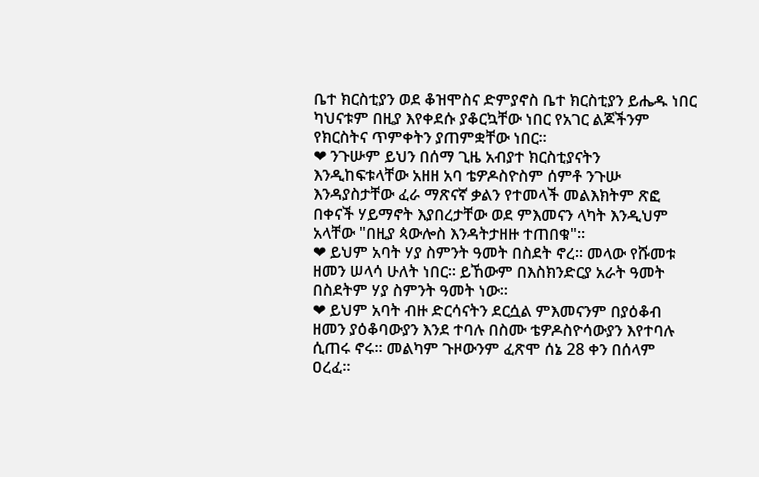ቤተ ክርስቲያን ወደ ቆዝሞስና ድምያኖስ ቤተ ክርስቲያን ይሔዱ ነበር ካህናቱም በዚያ እየቀደሱ ያቆርኳቸው ነበር የአገር ልጆችንም የክርስትና ጥምቀትን ያጠምቋቸው ነበር።
❤ ንጉሡም ይህን በሰማ ጊዜ አብያተ ክርስቲያናትን እንዲከፍቱላቸው አዘዘ አባ ቴዎዶስዮስም ሰምቶ ንጉሡ እንዳያስታቸው ፈራ ማጽናኛ ቃልን የተመላች መልእክትም ጽፎ በቀናች ሃይማኖት እያበረታቸው ወደ ምእመናን ላካት እንዲህም አላቸው "በዚያ ጳውሎስ እንዳትታዘዙ ተጠበቁ"።
❤ ይህም አባት ሃያ ስምንት ዓመት በስደት ኖረ። መላው የሹመቱ ዘመን ሠላሳ ሁለት ነበር። ይኸውም በእስክንድርያ አራት ዓመት በስደትም ሃያ ስምንት ዓመት ነው።
❤ ይህም አባት ብዙ ድርሳናትን ደርሷል ምእመናንም በያዕቆብ ዘመን ያዕቆባውያን እንደ ተባሉ በስሙ ቴዎዶስዮሳውያን እየተባሉ ሲጠሩ ኖሩ። መልካም ጉዞውንም ፈጽሞ ሰኔ 28 ቀን በሰላም ዐረፈ።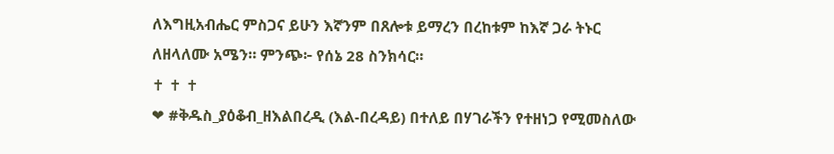ለእግዚአብሔር ምስጋና ይሁን እኛንም በጸሎቱ ይማረን በረከቱም ከእኛ ጋራ ትኑር ለዘላለሙ አሜን። ምንጭ፦ የሰኔ 28 ስንክሳር።
✝ ✝ ✝
❤ #ቅዱስ_ያዕቆብ_ዘእልበረዲ (እል-በረዳይ) በተለይ በሃገራችን የተዘነጋ የሚመስለው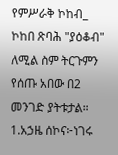የምሥራቅ ኮከብ_ ኮከበ ጽባሕ "ያዕቆብ" ለሚል ስም ትርጉምን የሰጡ አበው በ2 መንገድ ያትቱታል።
1.አኃዜ ሰኮና፦ነገሩ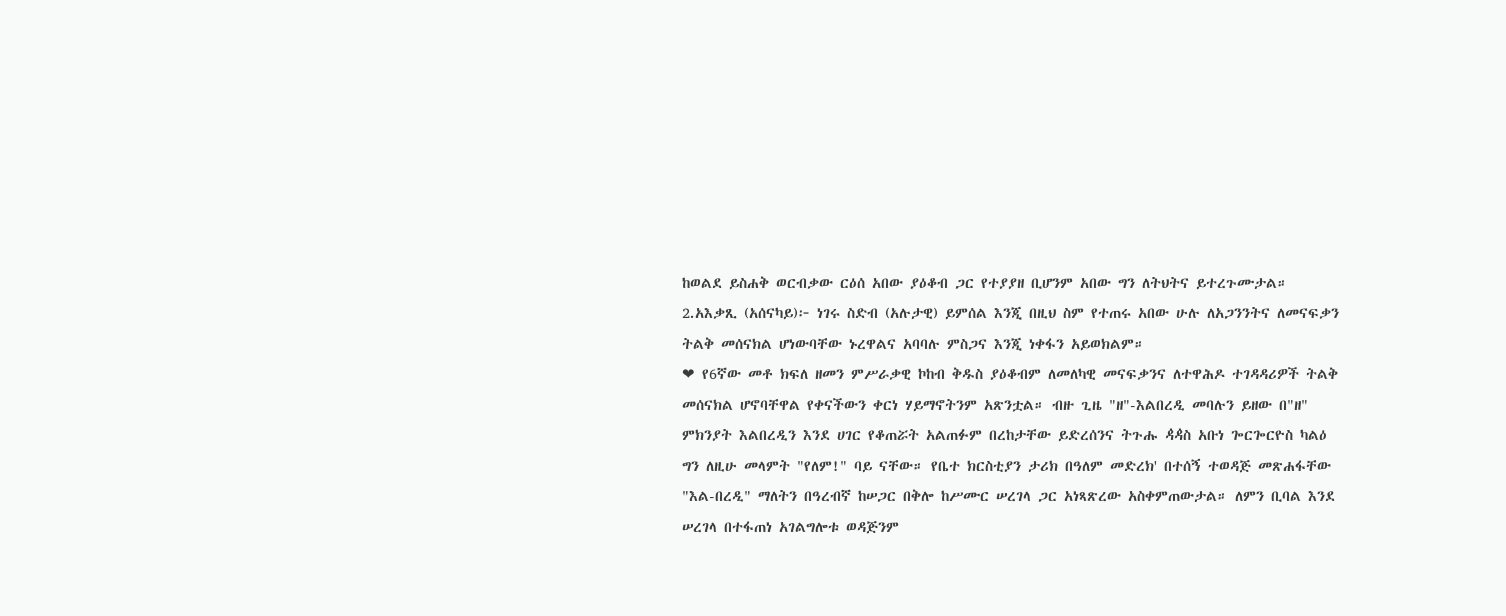ከወልደ ይስሐቅ ወርብቃው ርዕሰ አበው ያዕቆብ ጋር የተያያዘ ቢሆንም አበው ግን ለትህትና ይተረጉሙታል።
2.አእቃጺ (አሰናካይ)፦ ነገሩ ስድብ (አሉታዊ) ይምሰል እንጂ በዚህ ስም የተጠሩ አበው ሁሉ ለአጋንንትና ለመናፍቃን ትልቅ መሰናክል ሆነውባቸው ኑረዋልና አባባሉ ምስጋና እንጂ ነቀፋን አይወክልም።
❤ የ6ኛው መቶ ክፍለ ዘመን ምሥራቃዊ ኮከብ ቅዱስ ያዕቆብም ለመለካዊ መናፍቃንና ለተዋሕዶ ተገዳዳሪዎች ትልቅ መሰናክል ሆኖባቸዋል የቀናችውን ቀርነ ሃይማኖትንም አጽንቷል። ብዙ ጊዜ "ዘ"-እልበረዲ መባሉን ይዘው በ"ዘ" ምክንያት እልበረዲን እንደ ሀገር የቆጠሯት አልጠፉም በረከታቸው ይድረሰንና ትጉሑ ዻዻስ አቡነ ጐርጐርዮስ ካልዕ ግን ለዚሁ መላምት "የለም!" ባይ ናቸው። የቤተ ክርስቲያን ታሪክ በዓለም መድረክ' በተሰኝ ተወዳጅ መጽሐፋቸው "እል-በረዲ" ማለትን በዓረብኛ ከሠጋር በቅሎ ከሥሙር ሠረገላ ጋር አነጻጽረው አስቀምጠውታል። ለምን ቢባል እንደ ሠረገላ በተፋጠነ አገልግሎቱ ወዳጅንም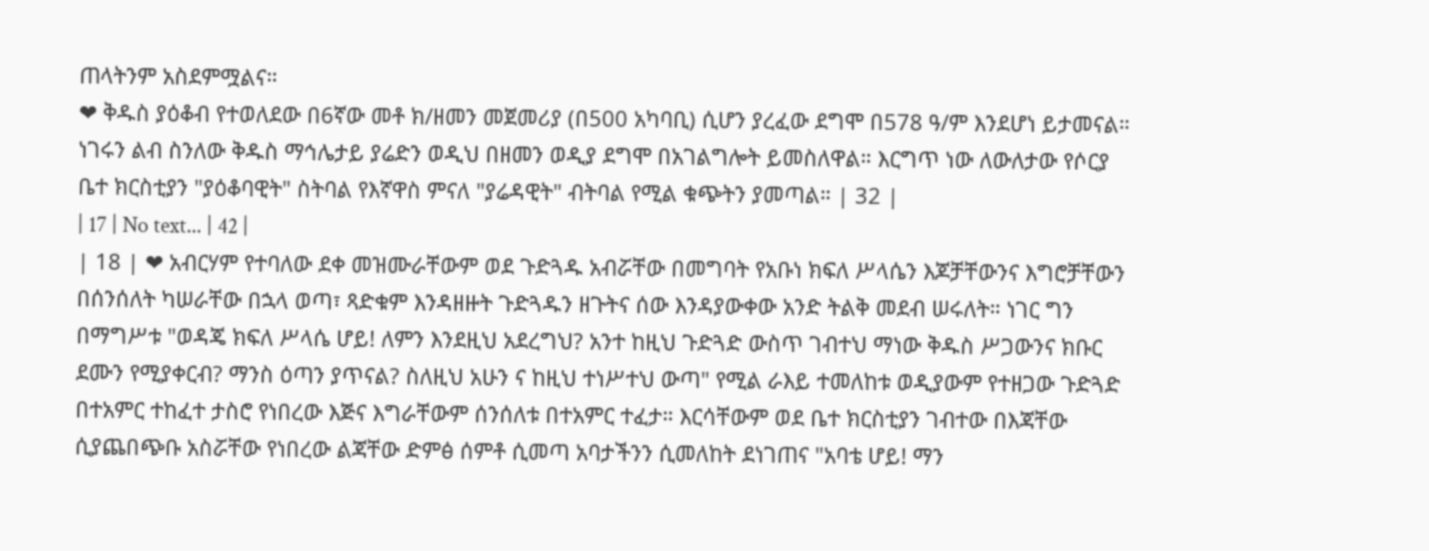ጠላትንም አስደምሟልና።
❤ ቅዱስ ያዕቆብ የተወለደው በ6ኛው መቶ ክ/ዘመን መጀመሪያ (በ500 አካባቢ) ሲሆን ያረፈው ደግሞ በ578 ዓ/ም እንደሆነ ይታመናል። ነገሩን ልብ ስንለው ቅዱስ ማኅሌታይ ያሬድን ወዲህ በዘመን ወዲያ ደግሞ በአገልግሎት ይመስለዋል። እርግጥ ነው ለውለታው የሶርያ ቤተ ክርስቲያን "ያዕቆባዊት" ስትባል የእኛዋስ ምናለ "ያሬዳዊት" ብትባል የሚል ቁጭትን ያመጣል። | 32 |
| 17 | No text... | 42 |
| 18 | ❤ አብርሃም የተባለው ደቀ መዝሙራቸውም ወደ ጉድጓዱ አብሯቸው በመግባት የአቡነ ክፍለ ሥላሴን እጆቻቸውንና እግሮቻቸውን በሰንሰለት ካሠራቸው በኋላ ወጣ፣ ጻድቁም እንዳዘዙት ጉድጓዱን ዘጉትና ሰው እንዳያውቀው አንድ ትልቅ መደብ ሠሩለት። ነገር ግን በማግሥቱ "ወዳጄ ክፍለ ሥላሴ ሆይ! ለምን እንደዚህ አደረግህ? አንተ ከዚህ ጉድጓድ ውስጥ ገብተህ ማነው ቅዱስ ሥጋውንና ክቡር ደሙን የሚያቀርብ? ማንስ ዕጣን ያጥናል? ስለዚህ አሁን ና ከዚህ ተነሥተህ ውጣ" የሚል ራእይ ተመለከቱ ወዲያውም የተዘጋው ጉድጓድ በተአምር ተከፈተ ታስሮ የነበረው እጅና እግራቸውም ሰንሰለቱ በተአምር ተፈታ። እርሳቸውም ወደ ቤተ ክርስቲያን ገብተው በእጃቸው ሲያጨበጭቡ አስሯቸው የነበረው ልጃቸው ድምፅ ሰምቶ ሲመጣ አባታችንን ሲመለከት ደነገጠና "አባቴ ሆይ! ማን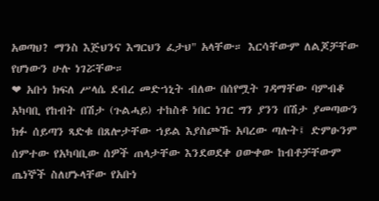አወጣህ? ማንስ እጅህንና እግርህን ፈታህ" አላቸው። እርሳቸውም ለልጆቻቸው የሆነውን ሁሉ ነገሯቸው።
❤ አቡነ ክፍለ ሥላሴ ደብረ መድኀኒት ብለው በሰየሟት ገዳማቸው ባምብቆ አካባቢ የከብት በሽታ (ጉልሓይ) ተከስቶ ነበር ነገር ግን ያንን በሽታ ያመጣውን ክፉ ሰይጣን ጻድቁ በጸሎታቸው ኀይል እያስጮኹ አባረው ጣሉት፤ ድምፁንም ሰምተው የአካባቢው ሰዎች ጠላታቸው እንደወደቀ ዐውቀው ከብቶቻቸውም ጤነኞች ስለሆኑላቸው የአቡነ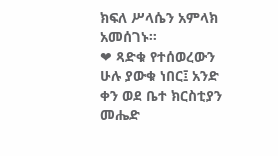ክፍለ ሥላሴን አምላክ አመሰገኑ።
❤ ጻድቁ የተሰወረውን ሁሉ ያውቁ ነበር፤ አንድ ቀን ወደ ቤተ ክርስቲያን መሔድ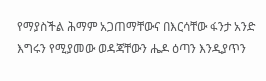የማያስችል ሕማም አጋጠማቸውና በእርሳቸው ፋንታ አንድ እግሩን የሚያመው ወዳጃቸውን ሔዶ ዕጣን እንዲያጥን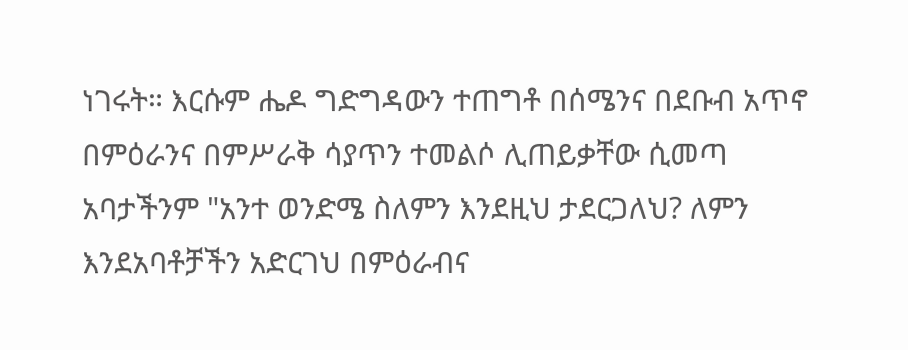ነገሩት። እርሱም ሔዶ ግድግዳውን ተጠግቶ በሰሜንና በደቡብ አጥኖ በምዕራንና በምሥራቅ ሳያጥን ተመልሶ ሊጠይቃቸው ሲመጣ አባታችንም "አንተ ወንድሜ ስለምን እንደዚህ ታደርጋለህ? ለምን እንደአባቶቻችን አድርገህ በምዕራብና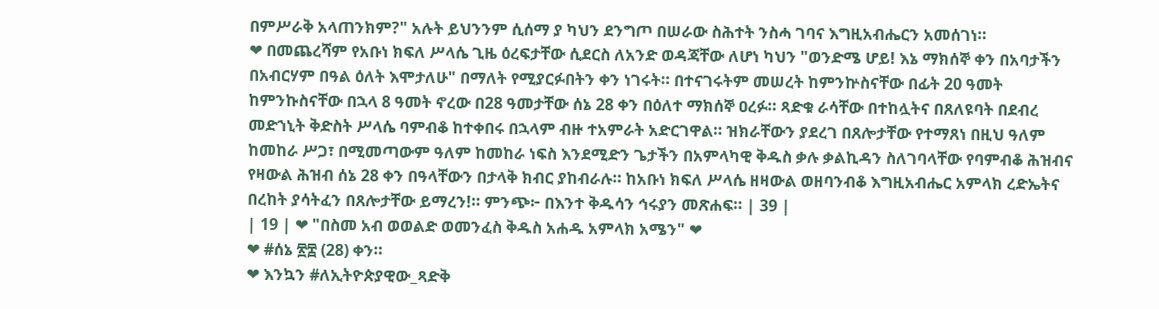በምሥራቅ አላጠንክም?" አሉት ይህንንም ሲሰማ ያ ካህን ደንግጦ በሠራው ስሕተት ንስሓ ገባና እግዚአብሔርን አመሰገነ።
❤ በመጨረሻም የአቡነ ክፍለ ሥላሴ ጊዜ ዕረፍታቸው ሲደርስ ለአንድ ወዳጃቸው ለሆነ ካህን "ወንድሜ ሆይ! እኔ ማክሰኞ ቀን በአባታችን በአብርሃም በዓል ዕለት እሞታለሁ" በማለት የሚያርፉበትን ቀን ነገሩት። በተናገሩትም መሠረት ከምንኵስናቸው በፊት 20 ዓመት ከምንኩስናቸው በኋላ 8 ዓመት ኖረው በ28 ዓመታቸው ሰኔ 28 ቀን በዕለተ ማክሰኞ ዐረፉ። ጻድቁ ራሳቸው በተከሏትና በጸለዩባት በደብረ መድኀኒት ቅድስት ሥላሴ ባምብቆ ከተቀበሩ በኋላም ብዙ ተአምራት አድርገዋል። ዝክራቸውን ያደረገ በጸሎታቸው የተማጸነ በዚህ ዓለም ከመከራ ሥጋ፣ በሚመጣውም ዓለም ከመከራ ነፍስ እንደሚድን ጌታችን በአምላካዊ ቅዱስ ቃሉ ቃልኪዳን ስለገባላቸው የባምብቆ ሕዝብና የዛውል ሕዝብ ሰኔ 28 ቀን በዓላቸውን በታላቅ ክብር ያከብራሉ። ከአቡነ ክፍለ ሥላሴ ዘዛውል ወዘባንብቆ እግዚአብሔር አምላክ ረድኤትና በረከት ያሳትፈን በጸሎታቸው ይማረን!። ምንጭ፦ በእንተ ቅዱሳን ኅሩያን መጽሐፍ። | 39 |
| 19 | ❤ "በስመ አብ ወወልድ ወመንፈስ ቅዱስ አሐዱ አምላክ አሜን" ❤
❤ #ሰኔ ፳፰ (28) ቀን።
❤ እንኳን #ለኢትዮጵያዊው_ጻድቅ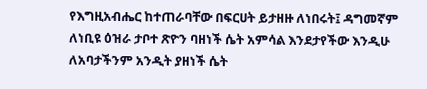የእግዚአብሔር ከተጠራባቸው በፍርሀት ይታዘዙ ለነበሩት፤ ዳግመኛም ለነቢዩ ዕዝራ ታቦተ ጽዮን ባዘነች ሴት አምሳል እንደታየችው እንዲሁ ለአባታችንም አንዲት ያዘነች ሴት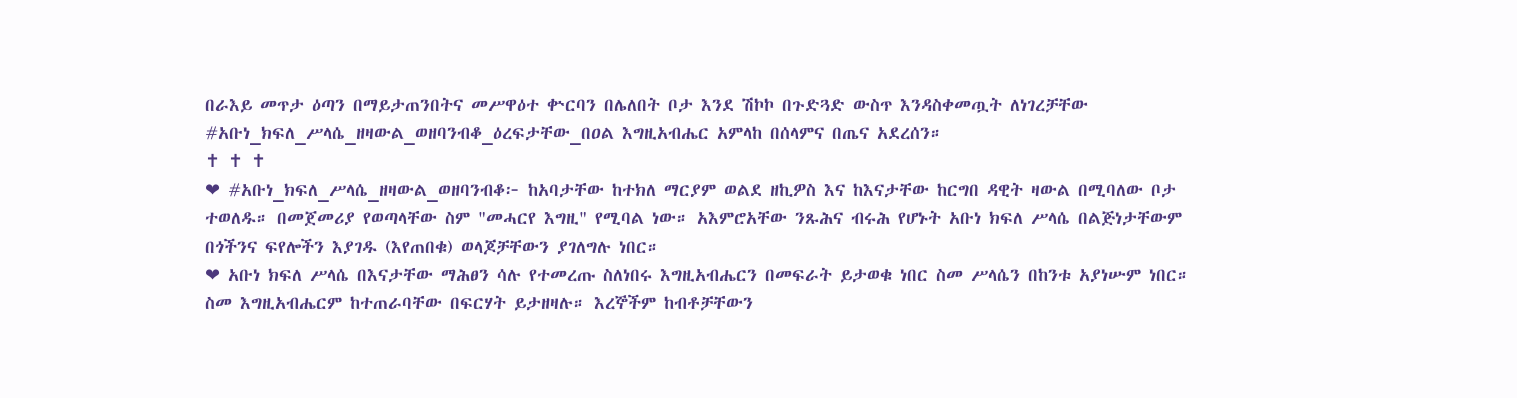በራእይ መጥታ ዕጣን በማይታጠንበትና መሥዋዕተ ቍርባን በሌለበት ቦታ እንደ ሽኮኮ በጉድጓድ ውስጥ እንዳስቀመጧት ለነገረቻቸው #አቡነ_ክፍለ_ሥላሴ_ዘዛውል_ወዘባንብቆ_ዕረፍታቸው_በዐል እግዚአብሔር አምላከ በሰላምና በጤና አደረሰን።
✝ ✝ ✝
❤ #አቡነ_ክፍለ_ሥላሴ_ዘዛውል_ወዘባንብቆ፦ ከአባታቸው ከተክለ ማርያም ወልደ ዘኪዎስ እና ከእናታቸው ከርግበ ዳዊት ዛውል በሚባለው ቦታ ተወለዱ። በመጀመሪያ የወጣላቸው ስም "መሓርየ እግዚ" የሚባል ነው። አእምሮአቸው ንጹሕና ብሩሕ የሆኑት አቡነ ክፍለ ሥላሴ በልጅነታቸውም በጎችንና ፍየሎችን እያገዱ (እየጠበቁ) ወላጆቻቸውን ያገለግሉ ነበር።
❤ አቡነ ክፍለ ሥላሴ በእናታቸው ማሕፀን ሳሉ የተመረጡ ስለነበሩ እግዚአብሔርን በመፍራት ይታወቁ ነበር ስመ ሥላሴን በከንቱ አያነሡም ነበር። ስመ እግዚአብሔርም ከተጠራባቸው በፍርሃት ይታዘዛሉ። እረኞችም ከብቶቻቸውን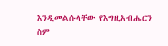እንዲመልሱላቸው የእግዚአብሔርን ስም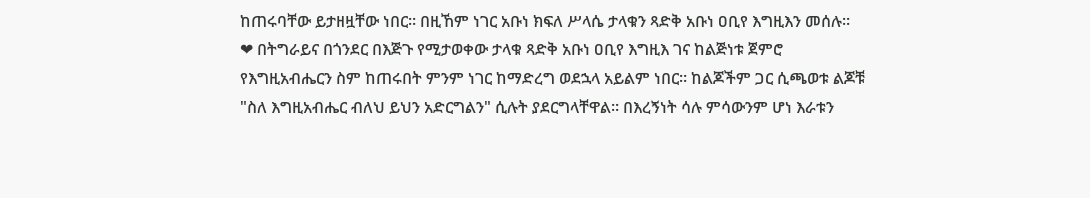ከጠሩባቸው ይታዘዟቸው ነበር። በዚኸም ነገር አቡነ ክፍለ ሥላሴ ታላቁን ጻድቅ አቡነ ዐቢየ እግዚእን መሰሉ።
❤ በትግራይና በጎንደር በእጅጉ የሚታወቀው ታላቁ ጻድቅ አቡነ ዐቢየ እግዚእ ገና ከልጅነቱ ጀምሮ የእግዚአብሔርን ስም ከጠሩበት ምንም ነገር ከማድረግ ወደኋላ አይልም ነበር። ከልጆችም ጋር ሲጫወቱ ልጆቹ "ስለ እግዚአብሔር ብለህ ይህን አድርግልን" ሲሉት ያደርግላቸዋል። በእረኝነት ሳሉ ምሳውንም ሆነ እራቱን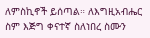ለምስኪኖች ይሰጣል። ለእግዚአብሔር ስም እጅግ ቀናተኛ ስለነበረ ስሙን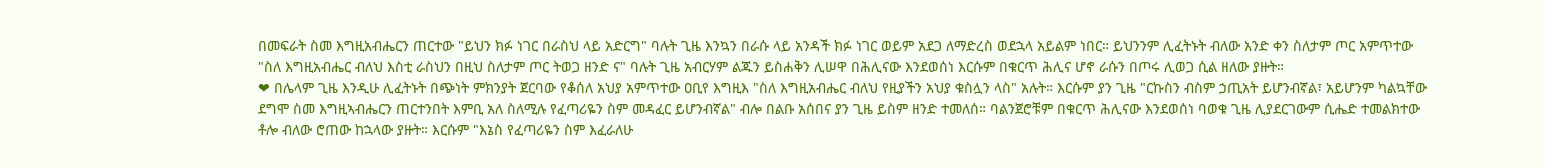በመፍራት ስመ እግዚአብሔርን ጠርተው "ይህን ክፉ ነገር በራስህ ላይ አድርግ" ባሉት ጊዜ እንኳን በራሱ ላይ አንዳች ክፉ ነገር ወይም አደጋ ለማድረስ ወደኋላ አይልም ነበር። ይህንንም ሊፈትኑት ብለው አንድ ቀን ስለታም ጦር አምጥተው "ስለ እግዚአብሔር ብለህ እስቲ ራስህን በዚህ ስለታም ጦር ትወጋ ዘንድ ና" ባሉት ጊዜ አብርሃም ልጁን ይስሐቅን ሊሠዋ በሕሊናው እንደወሰነ እርሱም በቁርጥ ሕሊና ሆኖ ራሱን በጦሩ ሊወጋ ሲል ዘለው ያዙት።
❤ በሌላም ጊዜ እንዲሁ ሊፈትኑት በጭነት ምክንያት ጀርባው የቆሰለ አህያ አምጥተው ዐቢየ እግዚእ "ስለ እግዚአብሔር ብለህ የዚያችን አህያ ቁስሏን ላስ" አሉት። እርሱም ያን ጊዜ "ርኩስን ብስም ኃጢአት ይሆንብኛል፣ አይሆንም ካልኳቸው ደግሞ ስመ እግዚኣብሔርን ጠርተንበት እምቢ አለ ስለሚሉ የፈጣሪዬን ስም መዳፈር ይሆንብኛል" ብሎ በልቡ አሰበና ያን ጊዜ ይስም ዘንድ ተመለሰ። ባልንጀሮቹም በቁርጥ ሕሊናው እንደወሰነ ባወቁ ጊዜ ሊያደርገውም ሲሔድ ተመልክተው ቶሎ ብለው ሮጠው ከኋላው ያዙት። እርሱም "እኔስ የፈጣሪዬን ስም እፈራለሁ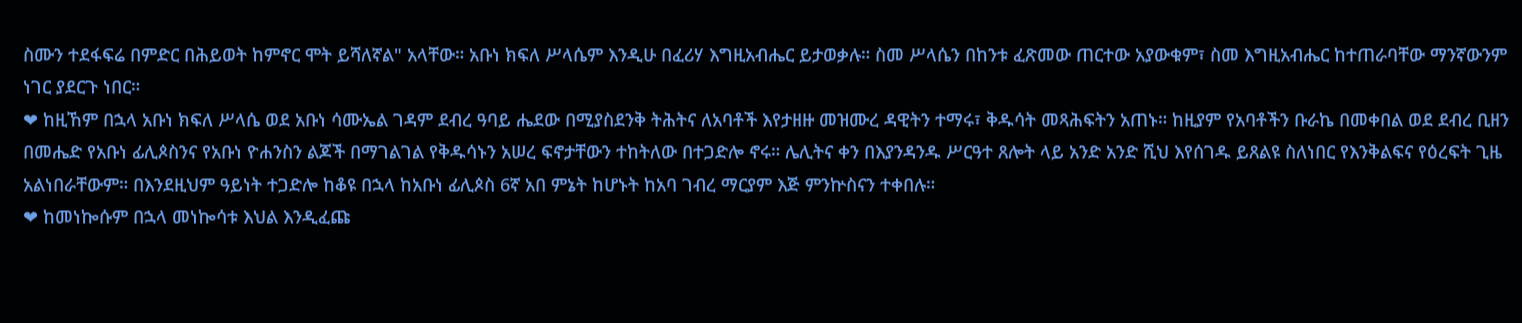ስሙን ተደፋፍሬ በምድር በሕይወት ከምኖር ሞት ይሻለኛል" አላቸው። አቡነ ክፍለ ሥላሴም እንዲሁ በፈሪሃ እግዚአብሔር ይታወቃሉ። ስመ ሥላሴን በከንቱ ፈጽመው ጠርተው አያውቁም፣ ስመ እግዚአብሔር ከተጠራባቸው ማንኛውንም ነገር ያደርጉ ነበር።
❤ ከዚኸም በኋላ አቡነ ክፍለ ሥላሴ ወደ አቡነ ሳሙኤል ገዳም ደብረ ዓባይ ሔደው በሚያስደንቅ ትሕትና ለአባቶች እየታዘዙ መዝሙረ ዳዊትን ተማሩ፣ ቅዱሳት መጻሕፍትን አጠኑ። ከዚያም የአባቶችን ቡራኬ በመቀበል ወደ ደብረ ቢዘን በመሔድ የአቡነ ፊሊጶስንና የአቡነ ዮሐንስን ልጆች በማገልገል የቅዱሳኑን አሠረ ፍኖታቸውን ተከትለው በተጋድሎ ኖሩ። ሌሊትና ቀን በእያንዳንዱ ሥርዓተ ጸሎት ላይ አንድ አንድ ሺህ እየሰገዱ ይጸልዩ ስለነበር የእንቅልፍና የዕረፍት ጊዜ አልነበራቸውም። በእንደዚህም ዓይነት ተጋድሎ ከቆዩ በኋላ ከአቡነ ፊሊጶስ 6ኛ አበ ምኔት ከሆኑት ከአባ ገብረ ማርያም እጅ ምንኵስናን ተቀበሉ።
❤ ከመነኰሱም በኋላ መነኰሳቱ እህል እንዲፈጩ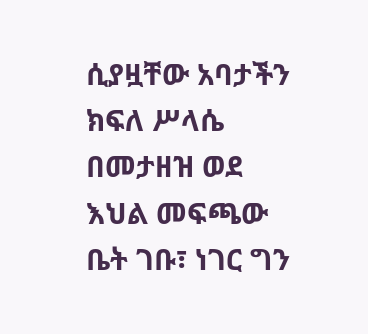ሲያዟቸው አባታችን ክፍለ ሥላሴ በመታዘዝ ወደ እህል መፍጫው ቤት ገቡ፣ ነገር ግን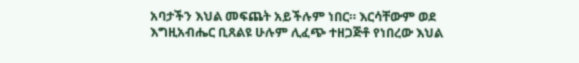አባታችን እህል መፍጨት አይችሉም ነበር። እርሳቸውም ወደ እግዚአብሔር ቢጸልዩ ሁሉም ሊፈጭ ተዘጋጅቶ የነበረው እህል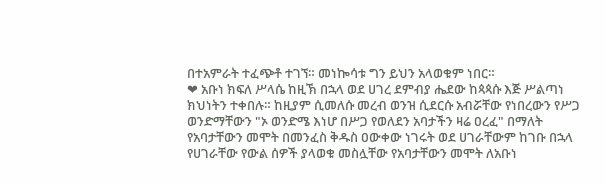በተአምራት ተፈጭቶ ተገኘ። መነኰሳቱ ግን ይህን አላወቁም ነበር።
❤ አቡነ ክፍለ ሥላሴ ከዚኽ በኋላ ወደ ሀገረ ደምብያ ሔደው ከጳጳሱ እጅ ሥልጣነ ክህነትን ተቀበሉ። ከዚያም ሲመለሱ መረብ ወንዝ ሲደርሱ አብሯቸው የነበረውን የሥጋ ወንድማቸውን "ኦ ወንድሜ እነሆ በሥጋ የወለደን አባታችን ዛሬ ዐረፈ" በማለት የአባታቸውን መሞት በመንፈስ ቅዱስ ዐውቀው ነገሩት ወደ ሀገራቸውም ከገቡ በኋላ የሀገራቸው የውል ሰዎች ያላወቁ መስሏቸው የአባታቸውን መሞት ለአቡነ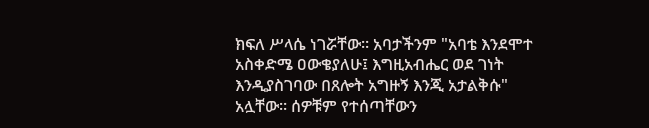ክፍለ ሥላሴ ነገሯቸው። አባታችንም "አባቴ እንደሞተ አስቀድሜ ዐውቄያለሁ፤ እግዚአብሔር ወደ ገነት እንዲያስገባው በጸሎት አግዙኝ እንጂ አታልቅሱ" አሏቸው። ሰዎቹም የተሰጣቸውን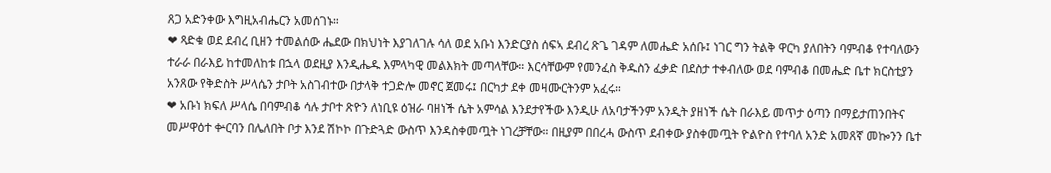ጸጋ አድንቀው እግዚአብሔርን አመሰገኑ።
❤ ጻድቁ ወደ ደብረ ቢዘን ተመልሰው ሔደው በክህነት እያገለገሉ ሳለ ወደ አቡነ እንድርያስ ሰፍኣ ደብረ ጽጌ ገዳም ለመሔድ አሰቡ፤ ነገር ግን ትልቅ ዋርካ ያለበትን ባምብቆ የተባለውን ተራራ በራእይ ከተመለከቱ በኋላ ወደዚያ እንዲሔዱ እምላካዊ መልእክት መጣላቸው። እርሳቸውም የመንፈስ ቅዱስን ፈቃድ በደስታ ተቀብለው ወደ ባምብቆ በመሔድ ቤተ ክርስቲያን አንጸው የቅድስት ሥላሴን ታቦት አስገብተው በታላቅ ተጋድሎ መኖር ጀመሩ፤ በርካታ ደቀ መዛሙርትንም አፈሩ።
❤ አቡነ ክፍለ ሥላሴ በባምብቆ ሳሉ ታቦተ ጽዮን ለነቢዩ ዕዝራ ባዘነች ሴት አምሳል እንደታየችው እንዲሁ ለአባታችንም አንዲት ያዘነች ሴት በራእይ መጥታ ዕጣን በማይታጠንበትና መሥዋዕተ ቍርባን በሌለበት ቦታ እንደ ሽኮኮ በጉድጓድ ውስጥ እንዳስቀመጧት ነገረቻቸው። በዚያም በበረሓ ውስጥ ደብቀው ያስቀመጧት ዮልዮስ የተባለ አንድ አመጸኛ መኰንን ቤተ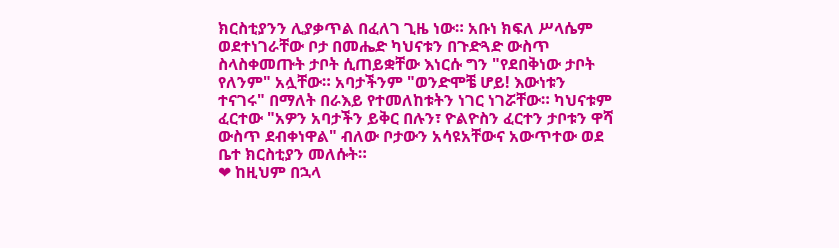ክርስቲያንን ሊያቃጥል በፈለገ ጊዜ ነው። አቡነ ክፍለ ሥላሴም ወደተነገራቸው ቦታ በመሔድ ካህናቱን በጉድጓድ ውስጥ ስላስቀመጡት ታቦት ሲጠይቋቸው እነርሱ ግን "የደበቅነው ታቦት የለንም" አሏቸው። አባታችንም "ወንድሞቼ ሆይ! እውነቱን ተናገሩ" በማለት በራእይ የተመለከቱትን ነገር ነገሯቸው። ካህናቱም ፈርተው "አዎን አባታችን ይቅር በሉን፣ ዮልዮስን ፈርተን ታቦቱን ዋሻ ውስጥ ደብቀነዋል" ብለው ቦታውን አሳዩአቸውና አውጥተው ወደ ቤተ ክርስቲያን መለሱት።
❤ ከዚህም በኋላ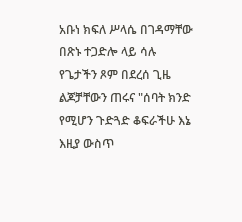አቡነ ክፍለ ሥላሴ በገዳማቸው በጽኑ ተጋድሎ ላይ ሳሉ የጌታችን ጾም በደረሰ ጊዜ ልጆቻቸውን ጠሩና "ሰባት ክንድ የሚሆን ጉድጓድ ቆፍራችሁ እኔ እዚያ ውስጥ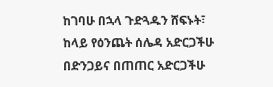ከገባሁ በኋላ ጉድጓዱን ሸፍኑት፣ ከላይ የዕንጨት ሰሌዳ አድርጋችሁ በድንጋይና በጠጠር አድርጋችሁ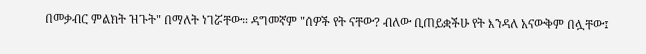በመቃብር ምልክት ዝጉት" በማለት ነገሯቸው። ዳግመኛም "ሰዎች የት ናቸው? ብለው ቢጠይቋችሁ የት እንዳለ አናውቅም በሏቸው፤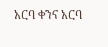አርባ ቀንና አርባ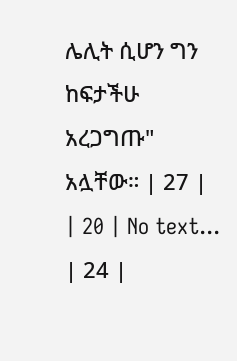ሌሊት ሲሆን ግን ከፍታችሁ አረጋግጡ" አሏቸው። | 27 |
| 20 | No text... | 24 |